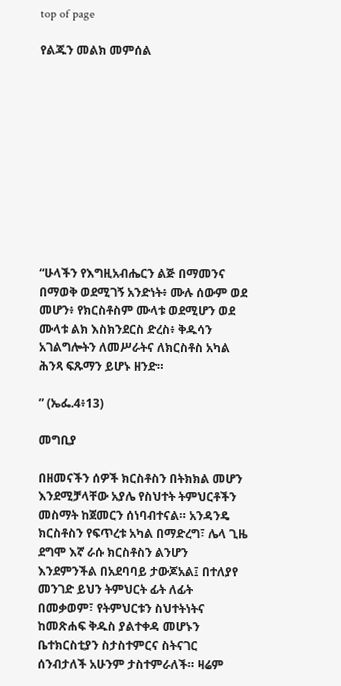top of page

የልጁን መልክ መምሰል











“ሁላችን የእግዚአብሔርን ልጅ በማመንና በማወቅ ወደሚገኝ አንድነት፥ ሙሉ ሰውም ወደ መሆን፥ የክርስቶስም ሙላቱ ወደሚሆን ወደ ሙላቱ ልክ እስክንደርስ ድረስ፥ ቅዱሳን አገልግሎትን ለመሥራትና ለክርስቶስ አካል ሕንጻ ፍጹማን ይሆኑ ዘንድ።

” (ኤፌ.4፥13)

መግቢያ

በዘመናችን ሰዎች ክርስቶስን በትክክል መሆን እንደሚቻላቸው አያሌ የስህተት ትምህርቶችን መስማት ከጀመርን ሰነባብተናል። አንዳንዴ ክርስቶስን የፍጥረቱ አካል በማድረግ፣ ሌላ ጊዜ ደግሞ እኛ ራሱ ክርስቶስን ልንሆን እንደምንችል በአደባባይ ታውጆአል፤ በተለያየ መንገድ ይህን ትምህርት ፊት ለፊት በመቃወም፣ የትምህርቱን ስህተትነትና ከመጽሐፍ ቅዱስ ያልተቀዳ መሆኑን ቤተክርስቲያን ስታስተምርና ስትናገር ሰንብታለች አሁንም ታስተምራለች። ዛሬም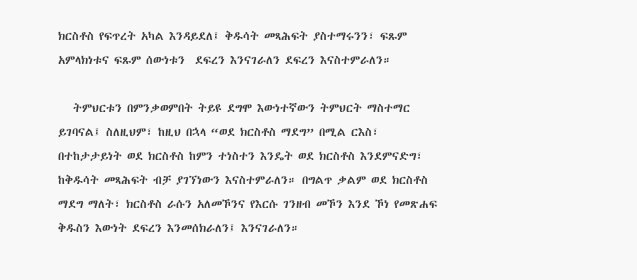ክርስቶስ የፍጥረት አካል እንዳይደለ፤ ቅዱሳት መጻሕፍት ያስተማሩንን፣ ፍጹም አምላክነቱና ፍጹም ሰውነቱን  ደፍረን እንናገራለን ደፍረን እናስተምራለን።

   ትምህርቱን በምንቃወምበት ትይዩ ደግሞ እውነተኛውን ትምህርት ማስተማር ይገባናል፤ ስለዚህም፣ ከዚህ በኋላ “ወደ ክርስቶስ ማደግ” በሚል ርእስ፣ በተከታታይነት ወደ ክርስቶስ ከምን ተነስተን እንዴት ወደ ክርስቶስ እንደምናድግ፣ ከቅዱሳት መጻሕፍት ብቻ ያገኘነውን እናስተምራለን። በግልጥ ቃልም ወደ ክርስቶስ ማደግ ማለት፣ ክርስቶስ ራሱን አለመኾንና የእርሱ ገንዘብ መኾን እንደ ኾነ የመጽሐፍ ቅዱስን እውነት ደፍረን እንመሰክራለን፤ እንናገራለን።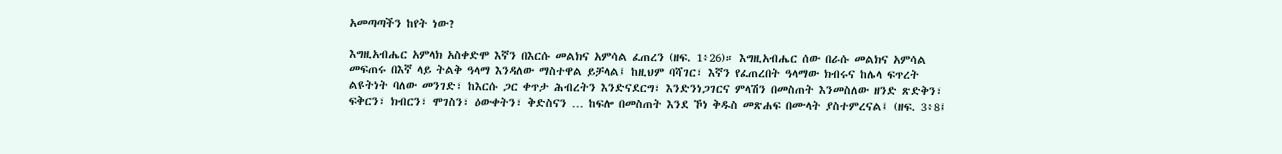አመጣጣችን ከየት ነው?

እግዚአብሔር አምላክ አስቀድሞ እኛን በእርሱ መልክና አምሳል ፈጠረን (ዘፍ. 1፥26)። እግዚአብሔር ሰው በራሱ መልክና አምሳል መፍጠሩ በእኛ ላይ ትልቅ ዓላማ እንዳለው ማስተዋል ይቻላል፤ ከዚህም ባሻገር፣ እኛን የፈጠረበት ዓላማው ክብሩና ከሌላ ፍጥረት ልዩትነት ባለው መንገድ፣ ከእርሱ ጋር ቀጥታ ሕብረትን እንድናደርግ፣ እንድንነጋገርና ምላሽን በመስጠት እንመስለው ዘንድ ጽድቅን፣ ፍቅርን፣ ክብርን፣ ሞገስን፣ ዕውቀትን፣ ቅድስናን … ከፍሎ በመስጠት እንደ ኾነ ቅዱስ መጽሐፍ በሙላት ያስተምረናል፤ (ዘፍ. 3፥8፤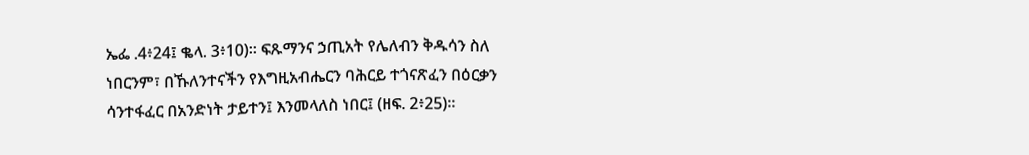ኤፌ .4፥24፤ ቈላ. 3፥10)። ፍጹማንና ኃጢአት የሌለብን ቅዱሳን ስለ ነበርንም፣ በኹለንተናችን የእግዚአብሔርን ባሕርይ ተጎናጽፈን በዕርቃን ሳንተፋፈር በአንድነት ታይተን፤ እንመላለስ ነበር፤ (ዘፍ. 2፥25)።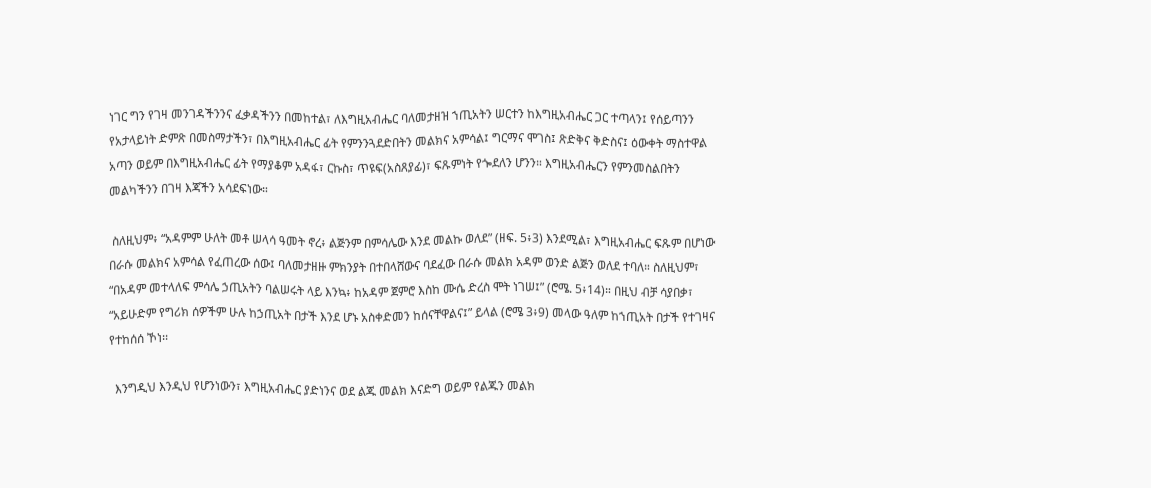ነገር ግን የገዛ መንገዳችንንና ፈቃዳችንን በመከተል፣ ለእግዚአብሔር ባለመታዘዝ ኀጢአትን ሠርተን ከእግዚአብሔር ጋር ተጣላን፤ የሰይጣንን የአታላይነት ድምጽ በመስማታችን፣ በእግዚአብሔር ፊት የምንንጓደድበትን መልክና አምሳል፤ ግርማና ሞገስ፤ ጽድቅና ቅድስና፤ ዕውቀት ማስተዋል አጣን ወይም በእግዚአብሔር ፊት የማያቆም አዳፋ፣ ርኩስ፣ ጥዩፍ(አስጸያፊ)፣ ፍጹምነት የጐደለን ሆንን። እግዚአብሔርን የምንመስልበትን መልካችንን በገዛ እጃችን አሳደፍነው።

 ስለዚህም፥ “አዳምም ሁለት መቶ ሠላሳ ዓመት ኖረ፥ ልጅንም በምሳሌው እንደ መልኩ ወለደ” (ዘፍ. 5፥3) እንደሚል፣ እግዚአብሔር ፍጹም በሆነው በራሱ መልክና አምሳል የፈጠረው ሰው፤ ባለመታዘዙ ምክንያት በተበላሸውና ባደፈው በራሱ መልክ አዳም ወንድ ልጅን ወለደ ተባለ። ስለዚህም፣ “በአዳም መተላለፍ ምሳሌ ኃጢአትን ባልሠሩት ላይ እንኳ፥ ከአዳም ጀምሮ እስከ ሙሴ ድረስ ሞት ነገሠ፤” (ሮሜ. 5፥14)። በዚህ ብቻ ሳያበቃ፣ “አይሁድም የግሪክ ሰዎችም ሁሉ ከኃጢአት በታች እንደ ሆኑ አስቀድመን ከሰናቸዋልና፤” ይላል (ሮሜ 3፥9) መላው ዓለም ከኀጢአት በታች የተገዛና የተከሰሰ ኾነ፡፡

  እንግዲህ እንዲህ የሆንነውን፣ እግዚአብሔር ያድነንና ወደ ልጁ መልክ እናድግ ወይም የልጁን መልክ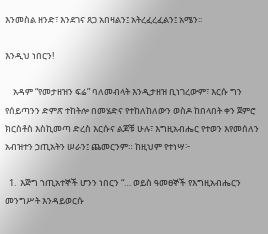እንመስል ዘንድ፣ እንደገና ጸጋ አበዛልን፤ አትረፈረፈልን፤ አሜን፡፡

እንዲህ ነበርን!

    አዳም “የመታዘዝን ፍሬ” ባለመብላት እንዲታዘዝ ቢነገረውም፣ እርሱ ግን የሰይጣንን ድምጽ ተከትሎ በመሄድና የተከለከለውን ወስዶ ከበላበት ቀን ጀምሮ ክርስቶስ እስኪመጣ ድረስ እርሱና ልጆቹ ሁሉ፣ እግዚአብሔር የተወን እየመሰለን አብዝተን ኃጢአትን ሠራን፤ ጨመርንም። ከዚህም የተነሣ፦

  1.  እጅግ ኀጢአተኞች ሆንን ነበርን “… ወይስ ዓመፀኞች የእግዚአብሔርን መንግሥት እንዳይወርሱ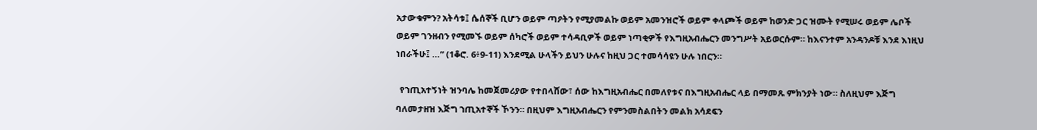አታውቁምን? አትሳቱ፤ ሴሰኞች ቢሆን ወይም ጣዖትን የሚያመልኩ ወይም አመንዝሮች ወይም ቀላጮች ወይም ከወንድ ጋር ዝሙት የሚሠሩ ወይም ሌቦች ወይም ገንዘብን የሚመኙ ወይም ሰካሮች ወይም ተሳዳቢዎች ወይም ነጣቂዎች የእግዚአብሔርን መንግሥት አይወርሱም። ከእናንተም አንዳንዶቹ እንደ እነዚህ ነበራችሁ፤ …” (1ቆሮ. 6፥9-11) እንደሚል ሁላችን ይህን ሁሉና ከዚህ ጋር ተመሳሳዩን ሁሉ ነበርን።

  የኀጢአተኝነት ዝንባሌ ከመጀመሪያው የተበላሸው፣ ሰው ከእግዚአብሔር በመለየቱና በእግዚአብሔር ላይ በማመጹ ምክንያት ነው። ስለዚህም እጅግ ባለመታዘዝ እጅግ ኀጢአተኞች ኾንን። በዚህም እግዚአብሔርን የምንመስልበትን መልክ አሳደፍን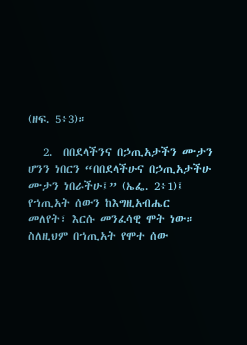(ዘፍ. 5፥3)።

   2.  በበደላችንና በኃጢአታችን ሙታን ሆንን ነበርን “በበደላችሁና በኃጢአታችሁ ሙታን ነበራችሁ፤” (ኤፌ. 2፥1)፤ የኀጢአት ሰውን ከእግዚአብሔር መለየት፣ እርሱ መንፈሳዊ ሞት ነው። ስለዚህም በኀጢአት የሞተ ሰው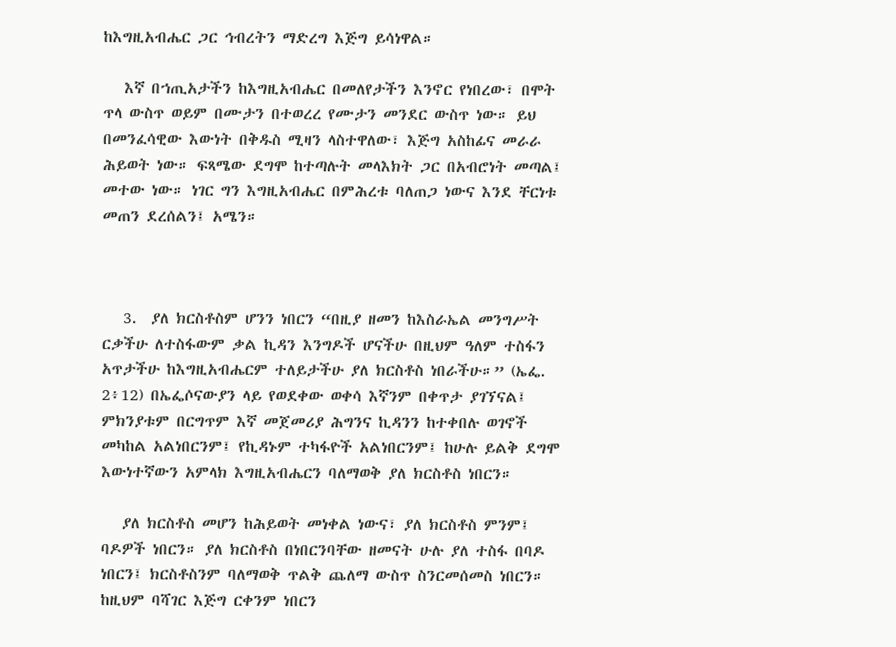ከእግዚአብሔር ጋር ኅብረትን ማድረግ እጅግ ይሳነዋል።

   እኛ በኀጢአታችን ከእግዚአብሔር በመለየታችን እንኖር የነበረው፣ በሞት ጥላ ውስጥ ወይም በሙታን በተወረረ የሙታን መንደር ውስጥ ነው። ይህ በመንፈሳዊው እውነት በቅዱስ ሚዛን ላስተዋለው፣ እጅግ አስከፊና መራራ ሕይወት ነው። ፍጻሜው ደግሞ ከተጣሉት መላእክት ጋር በአብሮነት መጣል፤ መተው ነው። ነገር ግን እግዚአብሔር በምሕረቱ ባለጠጋ ነውና እንደ ቸርነቱ መጠን ደረሰልን፤ አሜን።



   3.  ያለ ክርስቶስም ሆንን ነበርን “በዚያ ዘመን ከእስራኤል መንግሥት ርቃችሁ ለተስፋውም ቃል ኪዳን እንግዶች ሆናችሁ በዚህም ዓለም ተስፋን አጥታችሁ ከእግዚአብሔርም ተለይታችሁ ያለ ክርስቶስ ነበራችሁ።” (ኤፌ. 2፥12) በኤፌሶናውያን ላይ የወደቀው ወቀሳ እኛንም በቀጥታ ያገኘናል፤ ምክንያቱም በርግጥም እኛ መጀመሪያ ሕግንና ኪዳንን ከተቀበሉ ወገኖች መካከል አልነበርንም፤ የኪዳኑም ተካፋዮች አልነበርንም፤ ከሁሉ ይልቅ ደግሞ እውነተኛውን አምላክ እግዚአብሔርን ባለማወቅ ያለ ክርስቶስ ነበርን።

   ያለ ክርስቶስ መሆን ከሕይወት መነቀል ነውና፣ ያለ ክርስቶስ ምንም፤ ባዶዎች ነበርን። ያለ ክርስቶስ በነበርንባቸው ዘመናት ሁሉ ያለ ተስፋ በባዶ ነበርን፤ ክርስቶስንም ባለማወቅ ጥልቅ ጨለማ ውስጥ ስንርመሰመስ ነበርን። ከዚህም ባሻገር እጅግ ርቀንም ነበርን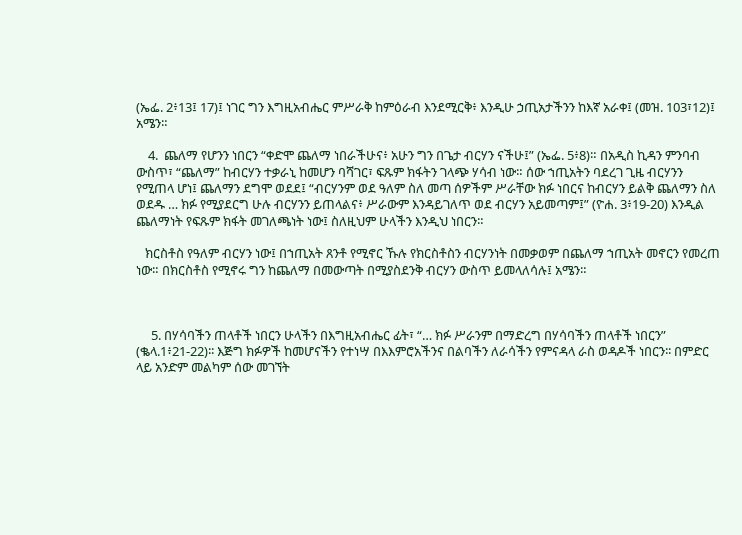(ኤፌ. 2፥13፤ 17)፤ ነገር ግን እግዚአብሔር ምሥራቅ ከምዕራብ እንደሚርቅ፥ እንዲሁ ኃጢአታችንን ከእኛ አራቀ፤ (መዝ. 103፣12)፤ አሜን።

    4.  ጨለማ የሆንን ነበርን “ቀድሞ ጨለማ ነበራችሁና፥ አሁን ግን በጌታ ብርሃን ናችሁ፤” (ኤፌ. 5፥8)። በአዲስ ኪዳን ምንባብ ውስጥ፣ “ጨለማ” ከብርሃን ተቃራኒ ከመሆን ባሻገር፣ ፍጹም ክፋትን ገላጭ ሃሳብ ነው። ሰው ኀጢአትን ባደረገ ጊዜ ብርሃንን የሚጠላ ሆነ፤ ጨለማን ደግሞ ወደደ፤ “ብርሃንም ወደ ዓለም ስለ መጣ ሰዎችም ሥራቸው ክፉ ነበርና ከብርሃን ይልቅ ጨለማን ስለ ወደዱ … ክፉ የሚያደርግ ሁሉ ብርሃንን ይጠላልና፥ ሥራውም እንዳይገለጥ ወደ ብርሃን አይመጣም፤” (ዮሐ. 3፥19-20) እንዲል ጨለማነት የፍጹም ክፋት መገለጫነት ነው፤ ስለዚህም ሁላችን እንዲህ ነበርን።

   ክርስቶስ የዓለም ብርሃን ነው፤ በኀጢአት ጸንቶ የሚኖር ኹሉ የክርስቶስን ብርሃንነት በመቃወም በጨለማ ኀጢአት መኖርን የመረጠ ነው። በክርስቶስ የሚኖሩ ግን ከጨለማ በመውጣት በሚያስደንቅ ብርሃን ውስጥ ይመላለሳሉ፤ አሜን።



     5. በሃሳባችን ጠላቶች ነበርን ሁላችን በእግዚአብሔር ፊት፣ “… ክፉ ሥራንም በማድረግ በሃሳባችን ጠላቶች ነበርን” (ቈላ.1፥21-22)፡፡ እጅግ ክፉዎች ከመሆናችን የተነሣ በእእምሮአችንና በልባችን ለራሳችን የምናዳላ ራስ ወዳዶች ነበርን፡፡ በምድር ላይ አንድም መልካም ሰው መገኘት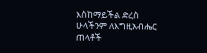እስከማይችል ድረስ ሁላችንም ለእግዚአብሔር ጠላቶች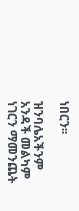ነበርን፡፡

ዝንባሌአችንም አንዳች መልካም ነገርን ማመንጨት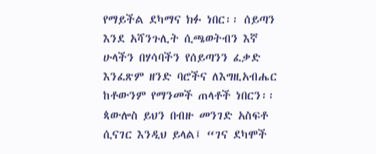የማይችል ደካማና ክፉ ነበር፡፡ ሰይጣን እንደ አሻንጉሊት ሲጫወትብን እኛ ሁላችን በሃሳባችን የሰይጣንን ፈቃድ እንፈጽም ዘንድ ባሮችና ለእግዚአብሔር ከቶውንም የማንመች ጠላቶች ነበርን፡፡ ጳውሎስ ይህን በብዙ መንገድ አስፍቶ ሲናገር እንዲህ ይላል፤ “ገና ደካሞች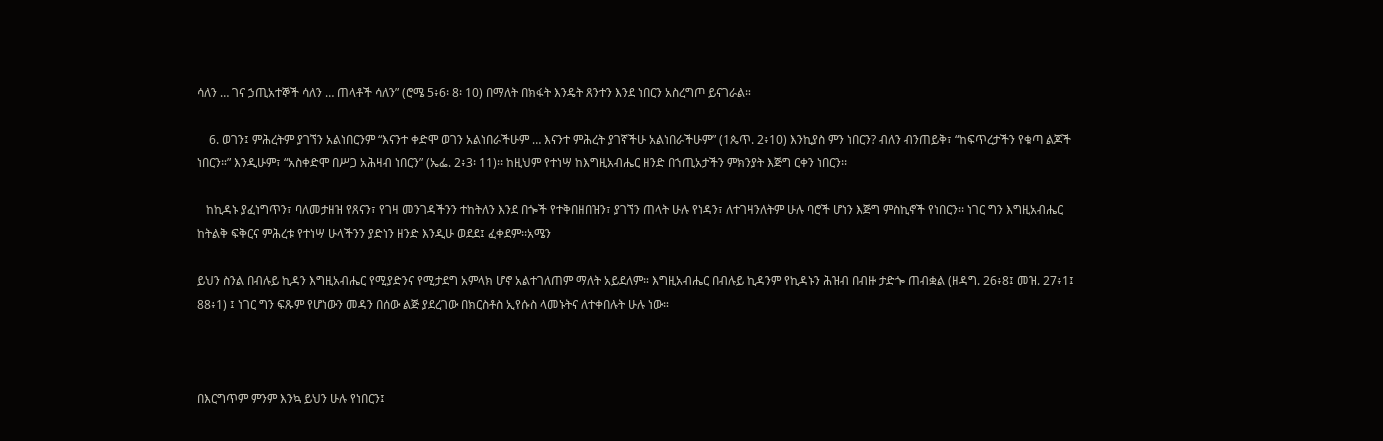ሳለን … ገና ኃጢአተኞች ሳለን … ጠላቶች ሳለን” (ሮሜ 5፥6፡ 8፡ 10) በማለት በክፋት እንዴት ጸንተን እንደ ነበርን አስረግጦ ይናገራል።

    6. ወገን፤ ምሕረትም ያገኘን አልነበርንም “እናንተ ቀድሞ ወገን አልነበራችሁም … እናንተ ምሕረት ያገኛችሁ አልነበራችሁም” (1ጴጥ. 2፥10) እንኪያስ ምን ነበርን? ብለን ብንጠይቅ፣ “ከፍጥረታችን የቁጣ ልጆች ነበርን።” እንዲሁም፣ “አስቀድሞ በሥጋ አሕዛብ ነበርን” (ኤፌ. 2፥3፡ 11)፡፡ ከዚህም የተነሣ ከእግዚአብሔር ዘንድ በኀጢአታችን ምክንያት እጅግ ርቀን ነበርን፡፡

   ከኪዳኑ ያፈነግጥን፣ ባለመታዘዝ የጸናን፣ የገዛ መንገዳችንን ተከትለን እንደ በጐች የተቅበዘበዝን፣ ያገኘን ጠላት ሁሉ የነዳን፣ ለተገዛንለትም ሁሉ ባሮች ሆነን እጅግ ምስኪኖች የነበርን፡፡ ነገር ግን እግዚአብሔር ከትልቅ ፍቅርና ምሕረቱ የተነሣ ሁላችንን ያድነን ዘንድ እንዲሁ ወደደ፤ ፈቀደም፡፡አሜን

ይህን ስንል በብሉይ ኪዳን እግዚአብሔር የሚያድንና የሚታደግ አምላክ ሆኖ አልተገለጠም ማለት አይደለም። እግዚአብሔር በብሉይ ኪዳንም የኪዳኑን ሕዝብ በብዙ ታድጐ ጠብቋል (ዘዳግ. 26፥8፤ መዝ. 27፥1፤ 88፥1) ፤ ነገር ግን ፍጹም የሆነውን መዳን በሰው ልጅ ያደረገው በክርስቶስ ኢየሱስ ላመኑትና ለተቀበሉት ሁሉ ነው።



በእርግጥም ምንም እንኳ ይህን ሁሉ የነበርን፤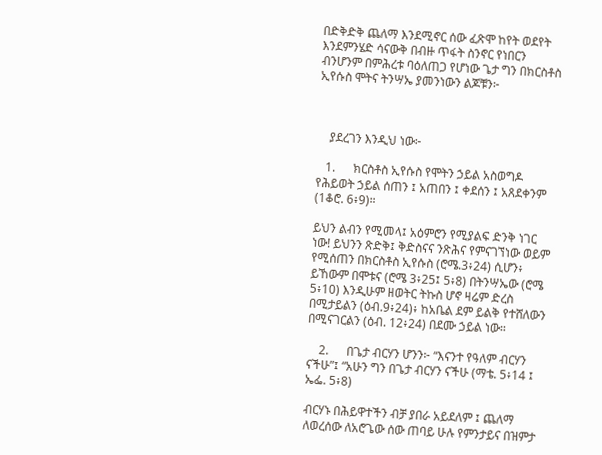በድቅድቅ ጨለማ እንደሚኖር ሰው ፈጽሞ ከየት ወደየት እንደምንሄድ ሳናውቅ በብዙ ጥፋት ስንኖር የነበርን ብንሆንም በምሕረቱ ባዕለጠጋ የሆነው ጌታ ግን በክርስቶስ ኢየሱስ ሞትና ትንሣኤ ያመንነውን ልጆቹን፦



    ያደረገን እንዲህ ነው፦

   1.      ክርስቶስ ኢየሱስ የሞትን ኃይል አስወግዶ የሕይወት ኃይል ሰጠን ፤ አጠበን ፤ ቀደሰን ፤ አጸደቀንም (1ቆሮ. 6፥9)።

ይህን ልብን የሚመላ፤ አዕምሮን የሚያልፍ ድንቅ ነገር ነው! ይህንን ጽድቅ፤ ቅድስናና ንጽሕና የምናገኘነው ወይም የሚሰጠን በክርስቶስ ኢየሱስ (ሮሜ.3፥24) ሲሆን፥ ይኸውም በሞቱና (ሮሜ 3፥25፤ 5፥8) በትንሣኤው (ሮሜ 5፥10) እንዲሁም ዘወትር ትኩስ ሆኖ ዛሬም ድረስ በሚታይልን (ዕብ.9፥24)፥ ከአቤል ደም ይልቅ የተሸለውን በሚናገርልን (ዕብ. 12፥24) በደሙ ኃይል ነው።

    2.      በጌታ ብርሃን ሆንን፦ “እናንተ የዓለም ብርሃን ናችሁ”፤ “አሁን ግን በጌታ ብርሃን ናችሁ (ማቴ. 5፥14 ፤ ኤፌ. 5፥8)

ብርሃኑ በሕይዋተችን ብቻ ያበራ አይደለም ፤ ጨለማ ለወረሰው ለአሮጌው ሰው ጠባይ ሁሉ የምንታይና በዝምታ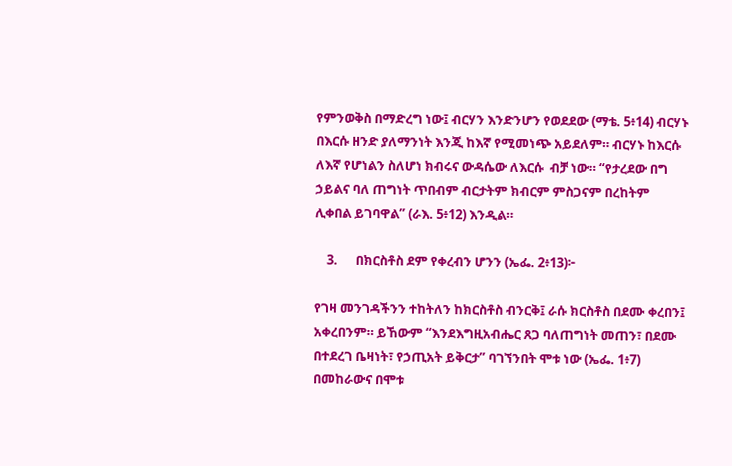የምንወቅስ በማድረግ ነው፤ ብርሃን እንድንሆን የወደደው (ማቴ. 5፥14) ብርሃኑ በእርሱ ዘንድ ያለማንነት እንጂ ከእኛ የሚመነጭ አይደለም። ብርሃኑ ከእርሱ ለእኛ የሆነልን ስለሆነ ክብሩና ውዳሴው ለእርሱ  ብቻ ነው። “የታረደው በግ ኃይልና ባለ ጠግነት ጥበብም ብርታትም ክብርም ምስጋናም በረከትም ሊቀበል ይገባዋል” (ራእ. 5፥12) እንዲል።

    3.      በክርስቶስ ደም የቀረብን ሆንን (ኤፌ. 2፥13)፦

የገዛ መንገዳችንን ተከትለን ከክርስቶስ ብንርቅ፤ ራሱ ክርስቶስ በደሙ ቀረበን፤ አቀረበንም። ይኸውም “እንደእግዚአብሔር ጸጋ ባለጠግነት መጠን፣ በደሙ በተደረገ ቤዛነት፣ የኃጢአት ይቅርታ” ባገኘንበት ሞቱ ነው (ኤፌ. 1፥7) በመከራውና በሞቱ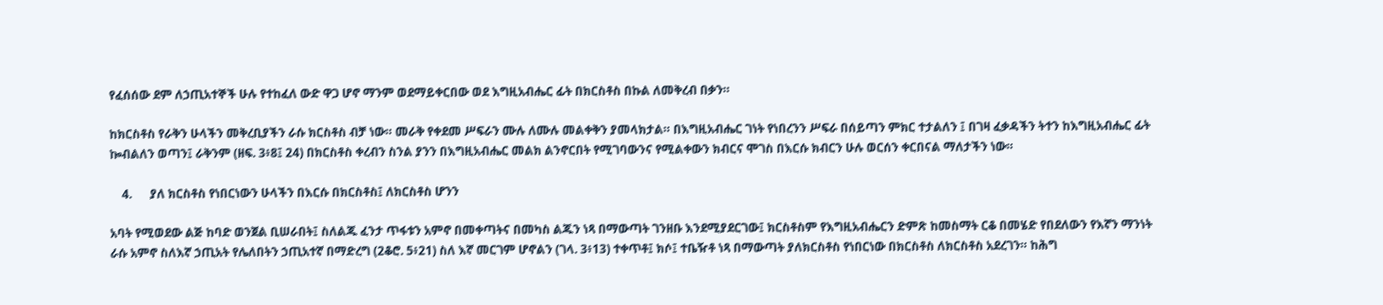የፈሰሰው ደም ለኃጢአተኞች ሁሉ የተከፈለ ውድ ዋጋ ሆኖ ማንም ወደማይቀርበው ወደ እግዚአብሔር ፊት በክርስቶስ በኩል ለመቅረብ በቃን።

ከክርስቶስ የራቅን ሁላችን መቅረቢያችን ራሱ ክርስቶስ ብቻ ነው። መራቅ የቀደመ ሥፍራን ሙሉ ለሙሉ መልቀቅን ያመላክታል። በእግዚአብሔር ገነት የነበረንን ሥፍራ በሰይጣን ምክር ተታልለን ፤ በገዛ ፈቃዳችን ትተን ከእግዚአብሔር ፊት ኰብልለን ወጣን፤ ራቅንም (ዘፍ. 3፥8፤ 24) በክርስቶስ ቀረብን ስንል ያንን በእግዚአብሔር መልክ ልንኖርበት የሚገባውንና የሚልቀውን ክብርና ሞገስ በእርሱ ክብርን ሁሉ ወርሰን ቀርበናል ማለታችን ነው።

    4.      ያለ ክርስቶስ የነበርነውን ሁላችን በእርሱ በክርስቶስ፤ ለክርስቶስ ሆንን

አባት የሚወደው ልጅ ከባድ ወንጀል ቢሠራበት፤ ስለልጁ ፈንታ ጥፋቱን አምኖ በመቀጣትና በመካስ ልጁን ነጻ በማውጣት ገንዘቡ እንደሚያደርገው፤ ክርስቶስም የእግዚአብሔርን ድምጽ ከመስማት ርቆ በመሄድ የበደለውን የእኛን ማንነት ራሱ አምኖ ስለእኛ ኃጢአት የሌለበትን ኃጢአተኛ በማድረግ (2ቆሮ. 5፥21) ስለ እኛ መርገም ሆኖልን (ገላ. 3፥13) ተቀጥቶ፤ ክሶ፤ ተቤዥቶ ነጻ በማውጣት ያለክርስቶስ የነበርነው በክርስቶስ ለክርስቶስ አደረገን። ከሕግ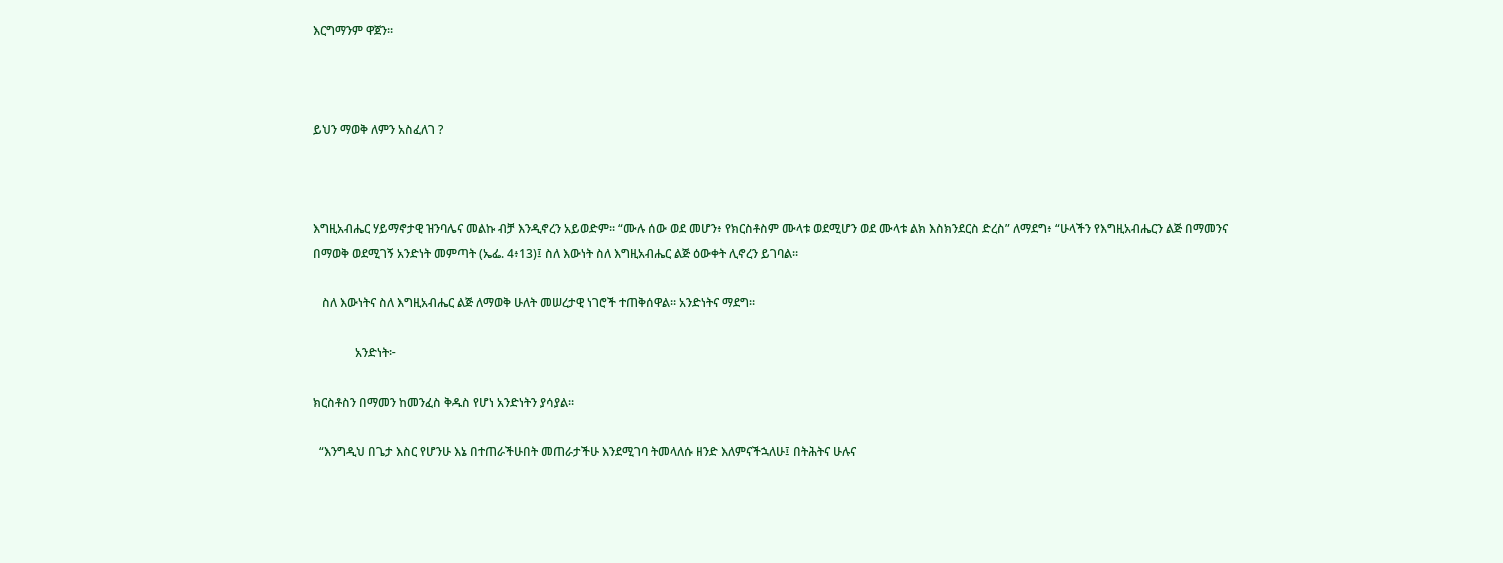እርግማንም ዋጀን።



ይህን ማወቅ ለምን አስፈለገ ?



እግዚአብሔር ሃይማኖታዊ ዝንባሌና መልኩ ብቻ እንዲኖረን አይወድም። “ሙሉ ሰው ወደ መሆን፥ የክርስቶስም ሙላቱ ወደሚሆን ወደ ሙላቱ ልክ እስክንደርስ ድረስ” ለማደግ፥ “ሁላችን የእግዚአብሔርን ልጅ በማመንና በማወቅ ወደሚገኝ አንድነት መምጣት (ኤፌ. 4፥13)፤ ስለ እውነት ስለ እግዚአብሔር ልጅ ዕውቀት ሊኖረን ይገባል።

   ስለ እውነትና ስለ እግዚአብሔር ልጅ ለማወቅ ሁለት መሠረታዊ ነገሮች ተጠቅሰዋል። አንድነትና ማደግ።

              አንድነት፦

ክርስቶስን በማመን ከመንፈስ ቅዱስ የሆነ አንድነትን ያሳያል።

  “እንግዲህ በጌታ እስር የሆንሁ እኔ በተጠራችሁበት መጠራታችሁ እንደሚገባ ትመላለሱ ዘንድ እለምናችኋለሁ፤ በትሕትና ሁሉና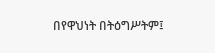በየዋህነት በትዕግሥትም፤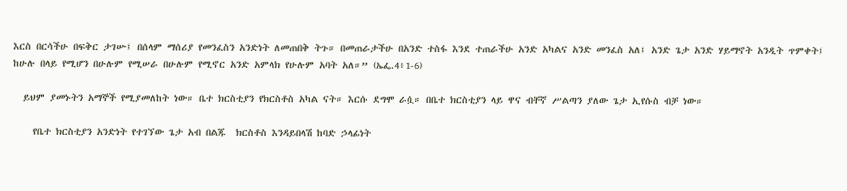እርስ በርሳችሁ በፍቅር ታገሡ፤ በሰላም ማሰሪያ የመንፈስን አንድነት ለመጠበቅ ትጉ። በመጠራታችሁ በአንድ ተስፋ እንደ ተጠራችሁ አንድ አካልና አንድ መንፈስ አለ፤ አንድ ጌታ አንድ ሃይማኖት አንዲት ጥምቀት፤ ከሁሉ በላይ የሚሆን በሁሉም የሚሠራ በሁሉም የሚኖር አንድ አምላክ የሁሉም አባት አለ።” (ኤፌ.4፥1-6)

  ይህም ያመኑትን አማኞች የሚያመለከት ነው። ቤተ ክርስቲያን የክርስቶስ አካል ናት። እርሱ ደግሞ ራሷ። በቤተ ክርስቲያን ላይ ዋና ብቸኛ ሥልጣን ያለው ጌታ ኢየሱስ ብቻ ነው።

    የቤተ ክርስቲያን አንድነት የተገኘው ጌታ አብ በልጁ  ክርስቶስ እንዳይበላሽ ከባድ ኃላፊነት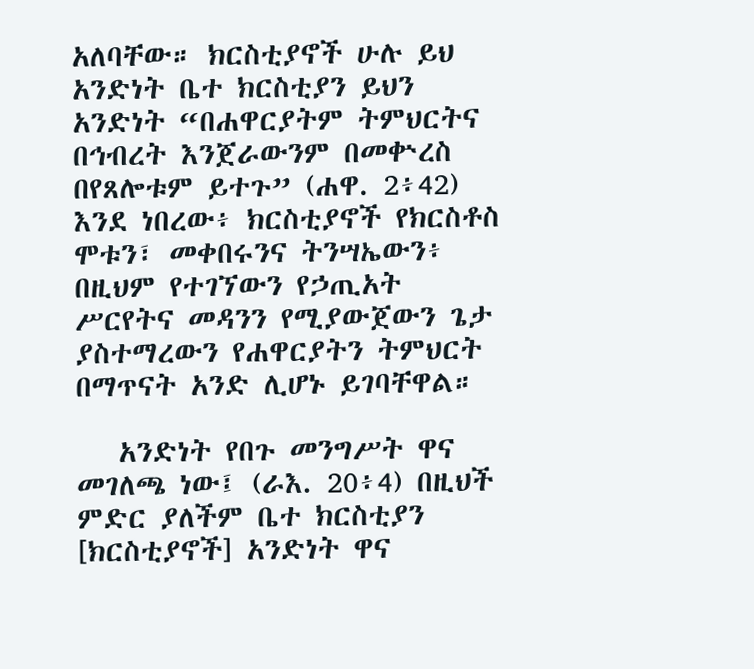አለባቸው። ክርስቲያኖች ሁሉ ይህ አንድነት ቤተ ክርስቲያን ይህን አንድነት “በሐዋርያትም ትምህርትና በኅብረት እንጀራውንም በመቍረስ በየጸሎቱም ይተጉ” (ሐዋ. 2፥42) እንደ ነበረው፥ ክርስቲያኖች የክርስቶስ ሞቱን፣ መቀበሩንና ትንሣኤውን፥ በዚህም የተገኘውን የኃጢአት ሥርየትና መዳንን የሚያውጀውን ጌታ ያስተማረውን የሐዋርያትን ትምህርት በማጥናት አንድ ሊሆኑ ይገባቸዋል።

   አንድነት የበጉ መንግሥት ዋና መገለጫ ነው፤ (ራእ. 20፥4) በዚህች ምድር ያለችም ቤተ ክርስቲያን [ክርስቲያኖች] አንድነት ዋና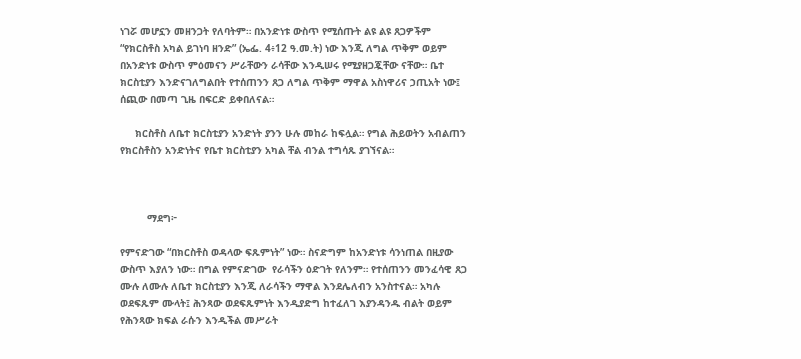ነገሯ መሆኗን መዘንጋት የለባትም። በአንድነቱ ውስጥ የሚሰጡት ልዩ ልዩ ጸጋዎችም “የክርስቶስ አካል ይገነባ ዘንድ” (ኤፌ. 4፥12 ዓ.መ.ት) ነው እንጂ ለግል ጥቅም ወይም በአንድነቱ ውስጥ ምዕመናን ሥራቸውን ራሳቸው እንዲሠሩ የሚያዘጋጇቸው ናቸው። ቤተ ክርስቲያን እንድናገለግልበት የተሰጠንን ጸጋ ለግል ጥቅም ማዋል አስነዋሪና ኃጢአት ነው፤ ሰጪው በመጣ ጊዜ በፍርድ ይቀበለናል።

     ክርስቶስ ለቤተ ክርስቲያን አንድነት ያንን ሁሉ መከራ ከፍሏል። የግል ሕይወትን አብልጠን የክርስቶስን አንድነትና የቤተ ክርስቲያን አካል ቸል ብንል ተግሳጹ ያገኘናል።



         ማደግ፦

የምናድገው “በክርስቶስ ወዳላው ፍጹምነት” ነው። ስናድግም ከአንድነቱ ሳንነጠል በዚያው ውስጥ እያለን ነው። በግል የምናድገው  የራሳችን ዕድገት የለንም። የተሰጠንን መንፈሳዊ ጸጋ ሙሉ ለሙሉ ለቤተ ክርስቲያን እንጂ ለራሳችን ማዋል እንደሌለብን አንስተናል። አካሉ ወደፍጹም ሙላት፤ ሕንጻው ወደፍጹምነት እንዲያድግ ከተፈለገ እያንዳንዱ ብልት ወይም የሕንጻው ክፍል ራሱን እንዲችል መሥራት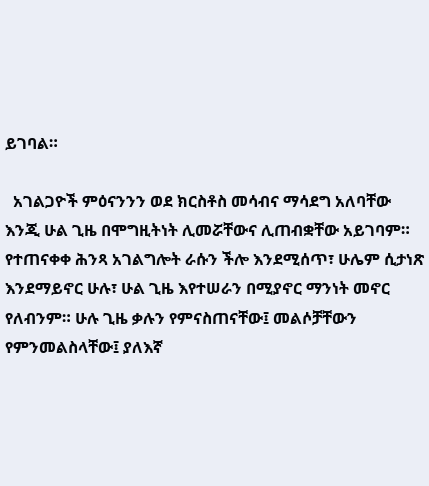ይገባል።

  አገልጋዮች ምዕናንንን ወደ ክርስቶስ መሳብና ማሳደግ አለባቸው እንጂ ሁል ጊዜ በሞግዚትነት ሊመሯቸውና ሊጠብቋቸው አይገባም። የተጠናቀቀ ሕንጻ አገልግሎት ራሱን ችሎ እንደሚሰጥ፣ ሁሌም ሲታነጽ  እንደማይኖር ሁሉ፣ ሁል ጊዜ እየተሠራን በሚያኖር ማንነት መኖር የለብንም። ሁሉ ጊዜ ቃሉን የምናስጠናቸው፤ መልሶቻቸውን የምንመልስላቸው፤ ያለእኛ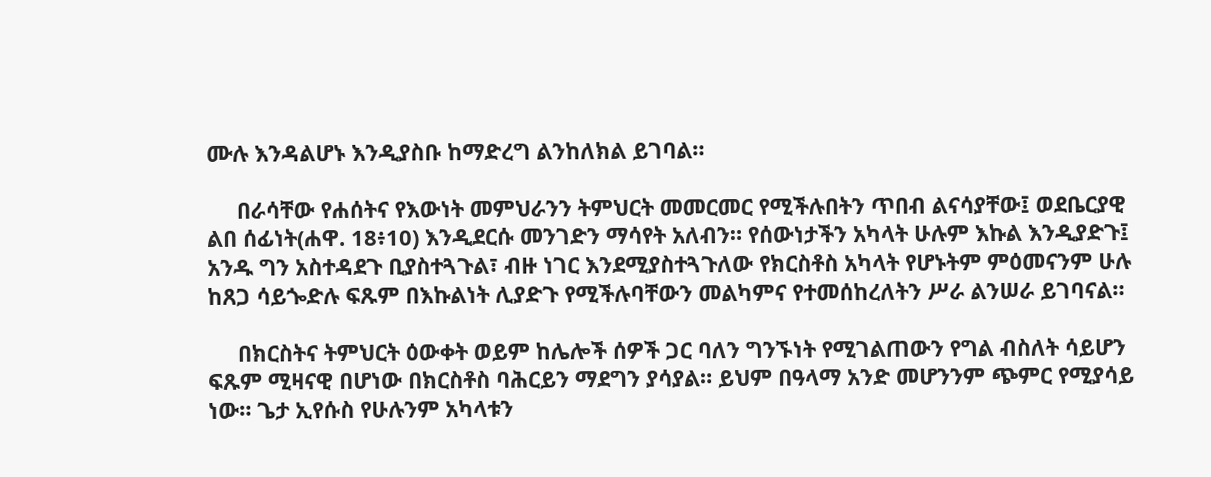ሙሉ እንዳልሆኑ እንዲያስቡ ከማድረግ ልንከለክል ይገባል።

     በራሳቸው የሐሰትና የእውነት መምህራንን ትምህርት መመርመር የሚችሉበትን ጥበብ ልናሳያቸው፤ ወደቤርያዊ ልበ ሰፊነት(ሐዋ. 18፥10) እንዲደርሱ መንገድን ማሳየት አለብን። የሰውነታችን አካላት ሁሉም እኩል እንዲያድጉ፤ አንዱ ግን አስተዳደጉ ቢያስተጓጉል፣ ብዙ ነገር እንደሚያስተጓጉለው የክርስቶስ አካላት የሆኑትም ምዕመናንም ሁሉ ከጸጋ ሳይጐድሉ ፍጹም በእኩልነት ሊያድጉ የሚችሉባቸውን መልካምና የተመሰከረለትን ሥራ ልንሠራ ይገባናል።

     በክርስትና ትምህርት ዕውቀት ወይም ከሌሎች ሰዎች ጋር ባለን ግንኙነት የሚገልጠውን የግል ብስለት ሳይሆን ፍጹም ሚዛናዊ በሆነው በክርስቶስ ባሕርይን ማደግን ያሳያል። ይህም በዓላማ አንድ መሆንንም ጭምር የሚያሳይ ነው። ጌታ ኢየሱስ የሁሉንም አካላቱን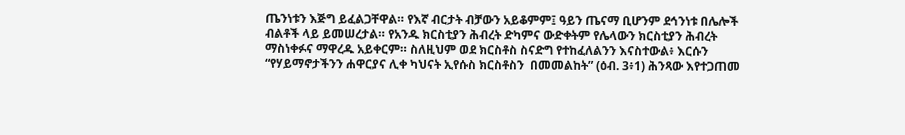ጤንነቱን እጅግ ይፈልጋቸዋል። የእኛ ብርታት ብቻውን አይቆምም፤ ዓይን ጤናማ ቢሆንም ደኅንነቱ በሌሎች ብልቶች ላይ ይመሠረታል። የአንዱ ክርስቲያን ሕብረት ድካምና ውድቀትም የሌላውን ክርስቲያን ሕብረት ማስነቀፉና ማዋረዱ አይቀርም። ስለዚህም ወደ ክርስቶስ ስናድግ የተከፈለልንን እናስተውል፥ እርሱን “የሃይማኖታችንን ሐዋርያና ሊቀ ካህናት ኢየሱስ ክርስቶስን  በመመልከት” (ዕብ. 3፥1) ሕንጻው እየተጋጠመ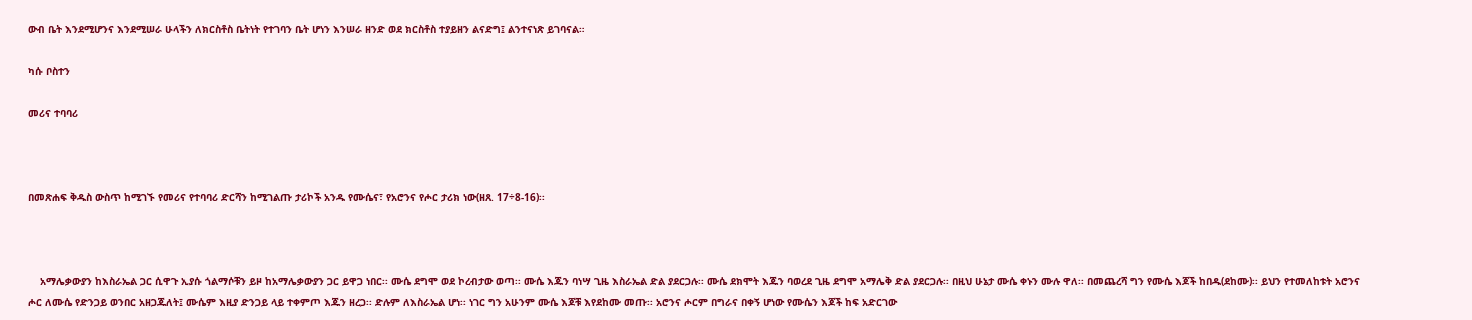ውብ ቤት እንደሚሆንና እንደሚሠራ ሁላችን ለክርስቶስ ቤትነት የተገባን ቤት ሆነን እንሠራ ዘንድ ወደ ክርስቶስ ተያይዘን ልናድግ፤ ልንተናነጽ ይገባናል።

ካሱ ቦስተን

መሪና ተባባሪ



በመጽሐፍ ቅዱስ ውስጥ ከሚገኙ የመሪና የተባባሪ ድርሻን ከሚገልጡ ታሪኮች አንዱ የሙሴና፣ የአሮንና የሖር ታሪክ ነው(ዘጸ. 17÷8-16)፡፡



    አማሌቃውያን ከእስራኤል ጋር ሲዋጉ ኢያሱ ጎልማሶቹን ይዞ ከአማሌቃውያን ጋር ይዋጋ ነበር፡፡ ሙሴ ደግሞ ወደ ኮረብታው ወጣ፡፡ ሙሴ እጁን ባነሣ ጊዜ እስራኤል ድል ያደርጋሉ፡፡ ሙሴ ደክሞት እጁን ባወረደ ጊዜ ደግሞ አማሌቅ ድል ያደርጋሉ፡፡ በዚህ ሁኔታ ሙሴ ቀኑን ሙሉ ዋለ፡፡ በመጨረሻ ግን የሙሴ እጆች ከበዱ(ደከሙ)፡፡ ይህን የተመለከቱት አሮንና ሖር ለሙሴ የድንጋይ ወንበር አዘጋጁለት፤ ሙሴም እዚያ ድንጋይ ላይ ተቀምጦ እጁን ዘረጋ፡፡ ድሉም ለእስራኤል ሆነ፡፡ ነገር ግን አሁንም ሙሴ እጆቹ እየደከሙ መጡ፡፡ አሮንና ሖርም በግራና በቀኝ ሆነው የሙሴን እጆች ከፍ አድርገው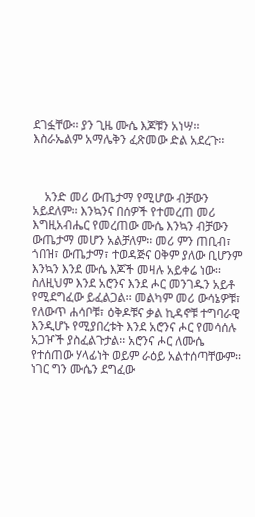ደገፏቸው፡፡ ያን ጊዜ ሙሴ እጆቹን አነሣ፡፡ እስራኤልም አማሌቅን ፈጽመው ድል አደረጉ፡፡



    አንድ መሪ ውጤታማ የሚሆው ብቻውን አይደለም፡፡ እንኳንና በሰዎች የተመረጠ መሪ እግዚአብሔር የመረጠው ሙሴ እንኳን ብቻውን ውጤታማ መሆን አልቻለም፡፡ መሪ ምን ጠቢብ፣ ጎበዝ፣ ውጤታማ፣ ተወዳጅና ዐቅም ያለው ቢሆንም እንኳን እንደ ሙሴ እጆች መዛሉ አይቀሬ ነው፡፡ ስለዚህም እንደ አሮንና እንደ ሖር መንገዱን አይቶ የሚደግፈው ይፈልጋል፡፡ መልካም መሪ ውሳኔዎቹ፣ የለውጥ ሐሳቦቹ፣ ዕቅዶቹና ቃል ኪዳኖቹ ተግባራዊ እንዲሆኑ የሚያበረቱት እንደ አሮንና ሖር የመሳሰሉ አጋዦች ያስፈልጉታል፡፡ አሮንና ሖር ለሙሴ የተሰጠው ሃላፊነት ወይም ራዕይ አልተሰጣቸውም፡፡ ነገር ግን ሙሴን ደግፈው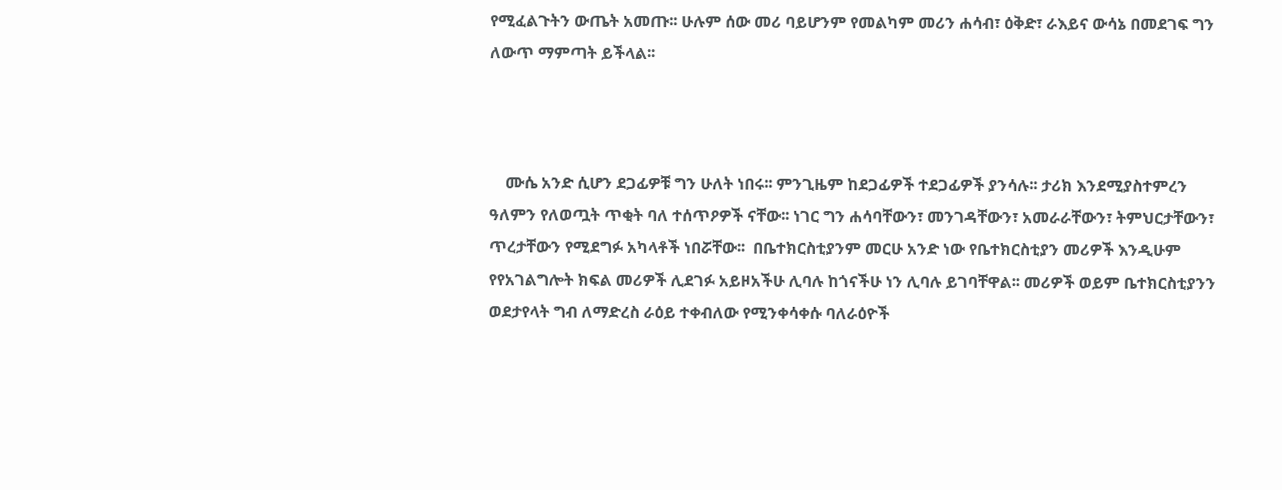የሚፈልጉትን ውጤት አመጡ፡፡ ሁሉም ሰው መሪ ባይሆንም የመልካም መሪን ሐሳብ፣ ዕቅድ፣ ራእይና ውሳኔ በመደገፍ ግን ለውጥ ማምጣት ይችላል፡፡



    ሙሴ አንድ ሲሆን ደጋፊዎቹ ግን ሁለት ነበሩ፡፡ ምንጊዜም ከደጋፊዎች ተደጋፊዎች ያንሳሉ፡፡ ታሪክ እንደሚያስተምረን ዓለምን የለወጧት ጥቂት ባለ ተሰጥዖዎች ናቸው፡፡ ነገር ግን ሐሳባቸውን፣ መንገዳቸውን፣ አመራራቸውን፣ ትምህርታቸውን፣ ጥረታቸውን የሚደግፉ አካላቶች ነበሯቸው፡፡  በቤተክርስቲያንም መርሁ አንድ ነው የቤተክርስቲያን መሪዎች እንዲሁም የየአገልግሎት ክፍል መሪዎች ሊደገፉ አይዞአችሁ ሊባሉ ከጎናችሁ ነን ሊባሉ ይገባቸዋል፡፡ መሪዎች ወይም ቤተክርስቲያንን ወደታየላት ግብ ለማድረስ ራዕይ ተቀብለው የሚንቀሳቀሱ ባለራዕዮች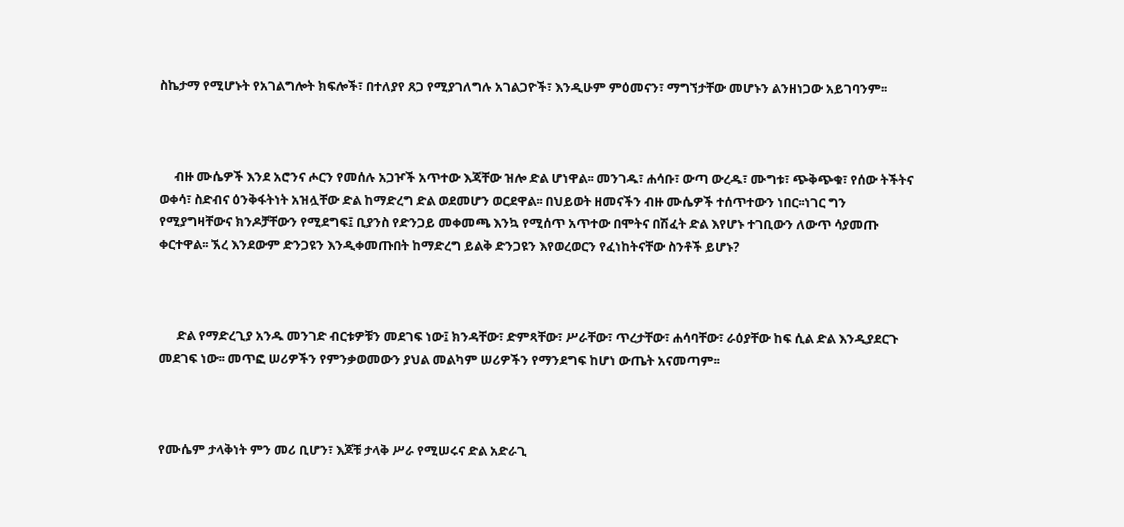ስኬታማ የሚሆኑት የአገልግሎት ክፍሎች፣ በተለያየ ጸጋ የሚያገለግሉ አገልጋዮች፣ እንዲሁም ምዕመናን፣ ማግኘታቸው መሆኑን ልንዘነጋው አይገባንም፡፡



     ብዙ ሙሴዎች እንደ አሮንና ሖርን የመሰሉ አጋዦች አጥተው እጃቸው ዝሎ ድል ሆነዋል፡፡ መንገዱ፣ ሐሳቡ፣ ውጣ ውረዱ፣ ሙግቱ፣ ጭቅጭቁ፣ የሰው ትችትና ወቀሳ፣ ስድብና ዕንቅፋትነት አዝሏቸው ድል ከማድረግ ድል ወደመሆን ወርደዋል፡፡ በህይወት ዘመናችን ብዙ ሙሴዎች ተሰጥተውን ነበር፡፡ነገር ግን የሚያግዛቸውና ክንዶቻቸውን የሚደግፍ፤ ቢያንስ የድንጋይ መቀመጫ እንኳ የሚሰጥ አጥተው በሞትና በሽፈት ድል እየሆኑ ተገቢውን ለውጥ ሳያመጡ ቀርተዋል፡፡ ኧረ እንደውም ድንጋዩን እንዲቀመጡበት ከማድረግ ይልቅ ድንጋዩን እየወረወርን የፈነከትናቸው ስንቶች ይሆኑ?



      ድል የማድረጊያ አንዱ መንገድ ብርቱዎቹን መደገፍ ነው፤ ክንዳቸው፣ ድምጻቸው፣ ሥራቸው፣ ጥረታቸው፣ ሐሳባቸው፣ ራዕያቸው ከፍ ሲል ድል እንዲያደርጉ መደገፍ ነው፡፡ መጥፎ ሠሪዎችን የምንቃወመውን ያህል መልካም ሠሪዎችን የማንደግፍ ከሆነ ውጤት አናመጣም፡፡



የሙሴም ታላቅነት ምን መሪ ቢሆን፣ እጆቹ ታላቅ ሥራ የሚሠሩና ድል አድራጊ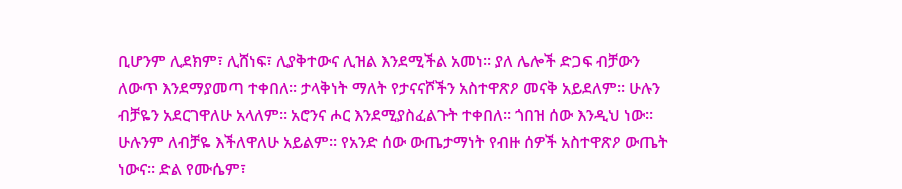ቢሆንም ሊደክም፣ ሊሸነፍ፣ ሊያቅተውና ሊዝል እንደሚችል አመነ፡፡ ያለ ሌሎች ድጋፍ ብቻውን ለውጥ እንደማያመጣ ተቀበለ፡፡ ታላቅነት ማለት የታናናሾችን አስተዋጽዖ መናቅ አይደለም፡፡ ሁሉን ብቻዬን አደርገዋለሁ አላለም፡፡ አሮንና ሖር እንደሚያስፈልጉት ተቀበለ፡፡ ጎበዝ ሰው እንዲህ ነው፡፡ ሁሉንም ለብቻዬ እችለዋለሁ አይልም፡፡ የአንድ ሰው ውጤታማነት የብዙ ሰዎች አስተዋጽዖ ውጤት ነውና፡፡ ድል የሙሴም፣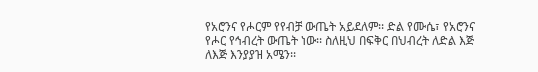የአሮንና የሖርም የየብቻ ውጤት አይደለም፡፡ ድል የሙሴ፣ የአሮንና የሖር የኅብረት ውጤት ነው፡፡ ስለዚህ በፍቅር በህብረት ለድል እጅ ለእጅ እንያያዝ አሜን፡፡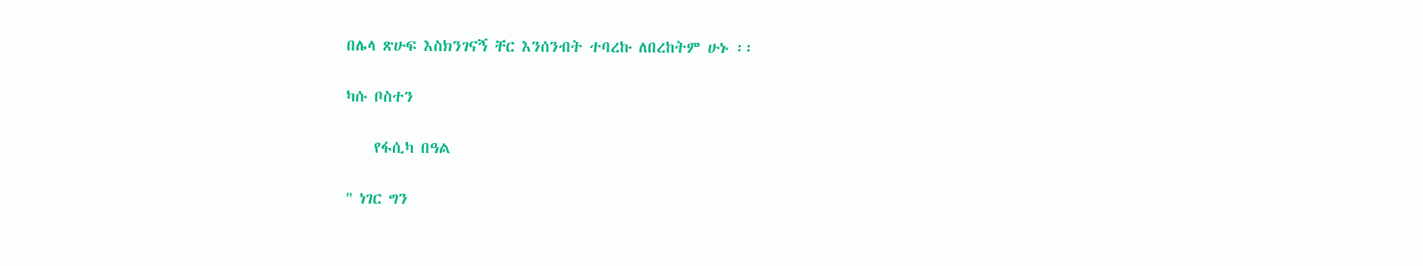በሌላ ጽሁፍ እስክንገናኝ ቸር እንሰንብት ተባረኩ ለበረከትም ሁኑ ፡፡

ካሱ ቦስተን

    የፋሲካ በዓል

" ነገር ግን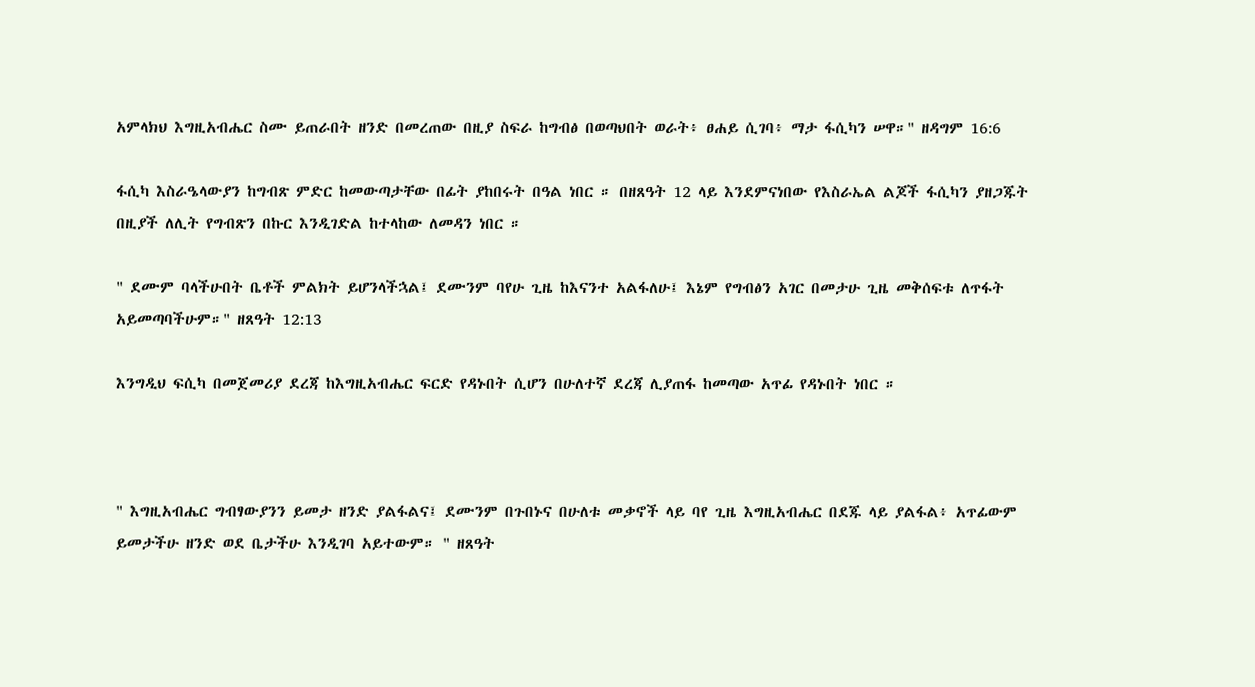አምላክህ እግዚአብሔር ስሙ ይጠራበት ዘንድ በመረጠው በዚያ ስፍራ ከግብፅ በወጣህበት ወራት፥ ፀሐይ ሲገባ፥ ማታ ፋሲካን ሠዋ።" ዘዳግም 16:6

ፋሲካ እስራዔላውያን ከግብጽ ምድር ከመውጣታቸው በፊት ያከበሩት በዓል ነበር ። በዘጸዓት 12 ላይ እንደምናነበው የእስራኤል ልጆች ፋሲካን ያዘጋጁት በዚያች ለሊት የግብጽን በኩር እንዲገድል ከተላከው ለመዳን ነበር ።

" ደሙም ባላችሁበት ቤቶች ምልክት ይሆንላችኋል፤ ደሙንም ባየሁ ጊዜ ከእናንተ አልፋለሁ፤ እኔም የግብፅን አገር በመታሁ ጊዜ መቅሰፍቱ ለጥፋት አይመጣባችሁም።" ዘጸዓት 12:13

እንግዲህ ፍሲካ በመጀመሪያ ደረጃ ከእግዚአብሔር ፍርድ የዳኑበት ሲሆን በሁለተኛ ደረጃ ሊያጠፋ ከመጣው አጥፊ የዳኑበት ነበር ።



" እግዚአብሔር ግብፃውያንን ይመታ ዘንድ ያልፋልና፤ ደሙንም በጉበኑና በሁለቱ መቃኖች ላይ ባየ ጊዜ እግዚአብሔር በደጁ ላይ ያልፋል፥ አጥፊውም ይመታችሁ ዘንድ ወደ ቤታችሁ እንዲገባ አይተውም። " ዘጸዓት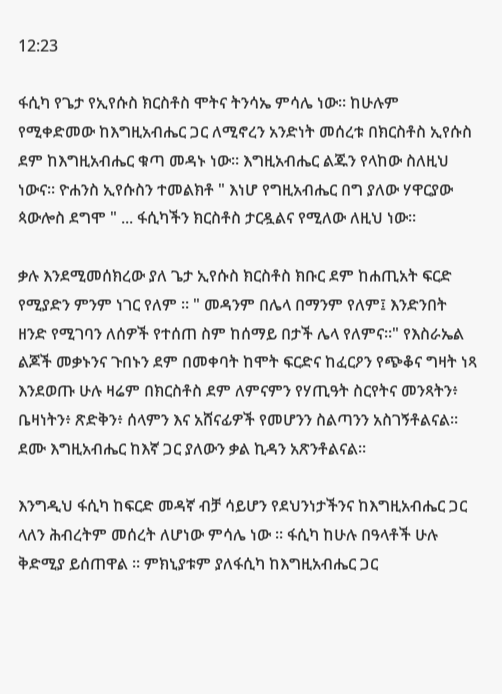12:23

ፋሲካ የጌታ የኢየሱስ ክርስቶስ ሞትና ትንሳኤ ምሳሌ ነው። ከሁሉም የሚቀድመው ከእግዚአብሔር ጋር ለሚኖረን አንድነት መሰረቱ በክርስቶስ ኢየሱስ ደም ከእግዚአብሔር ቁጣ መዳኑ ነው። እግዚአብሔር ልጁን የላከው ስለዚህ ነውና። ዮሐንስ ኢየሱስን ተመልክቶ " እነሆ የግዚአብሔር በግ ያለው ሃዋርያው ጳውሎስ ደግሞ " ... ፋሲካችን ክርስቶስ ታርዷልና የሚለው ለዚህ ነው።

ቃሉ እንደሚመሰክረው ያለ ጌታ ኢየሱስ ክርስቶስ ክቡር ደም ከሐጢአት ፍርድ የሚያድን ምንም ነገር የለም ። " መዳንም በሌላ በማንም የለም፤ እንድንበት ዘንድ የሚገባን ለሰዎች የተሰጠ ስም ከሰማይ በታች ሌላ የለምና።" የእስራኤል ልጆች መቃኑንና ጉበኑን ደም በመቀባት ከሞት ፍርድና ከፈርዖን የጭቆና ግዛት ነጻ እንደወጡ ሁሉ ዛሬም በክርስቶስ ደም ለምናምን የሃጢዓት ስርየትና መንጻትን፥ ቤዛነትን፥ ጽድቅን፥ ሰላምን እና አሸናፊዎች የመሆንን ስልጣንን አስገኝቶልናል። ደሙ እግዚአብሔር ከእኛ ጋር ያለውን ቃል ኪዳን አጽንቶልናል።

እንግዲህ ፋሲካ ከፍርድ መዳኛ ብቻ ሳይሆን የደህንነታችንና ከእግዚአብሔር ጋር ላለን ሕብረትም መሰረት ለሆነው ምሳሌ ነው ። ፋሲካ ከሁሉ በዓላቶች ሁሉ ቅድሚያ ይሰጠዋል ። ምክኒያቱም ያለፋሲካ ከእግዚአብሔር ጋር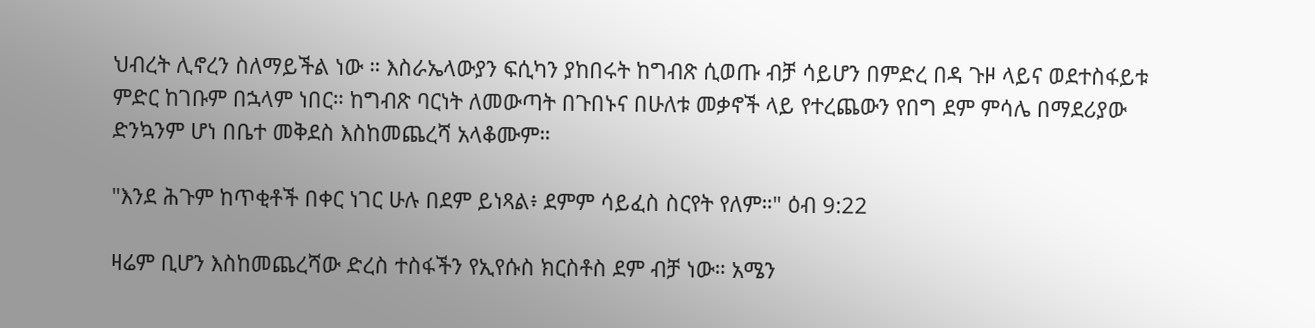ህብረት ሊኖረን ስለማይችል ነው ። እስራኤላውያን ፍሲካን ያከበሩት ከግብጽ ሲወጡ ብቻ ሳይሆን በምድረ በዳ ጉዞ ላይና ወደተስፋይቱ ምድር ከገቡም በኋላም ነበር። ከግብጽ ባርነት ለመውጣት በጉበኑና በሁለቱ መቃኖች ላይ የተረጨውን የበግ ደም ምሳሌ በማደሪያው ድንኳንም ሆነ በቤተ መቅደስ እስከመጨረሻ አላቆሙም።

"እንደ ሕጉም ከጥቂቶች በቀር ነገር ሁሉ በደም ይነጻል፥ ደምም ሳይፈስ ስርየት የለም።" ዕብ 9:22

ዛሬም ቢሆን እስከመጨረሻው ድረስ ተስፋችን የኢየሱስ ክርስቶስ ደም ብቻ ነው። አሜን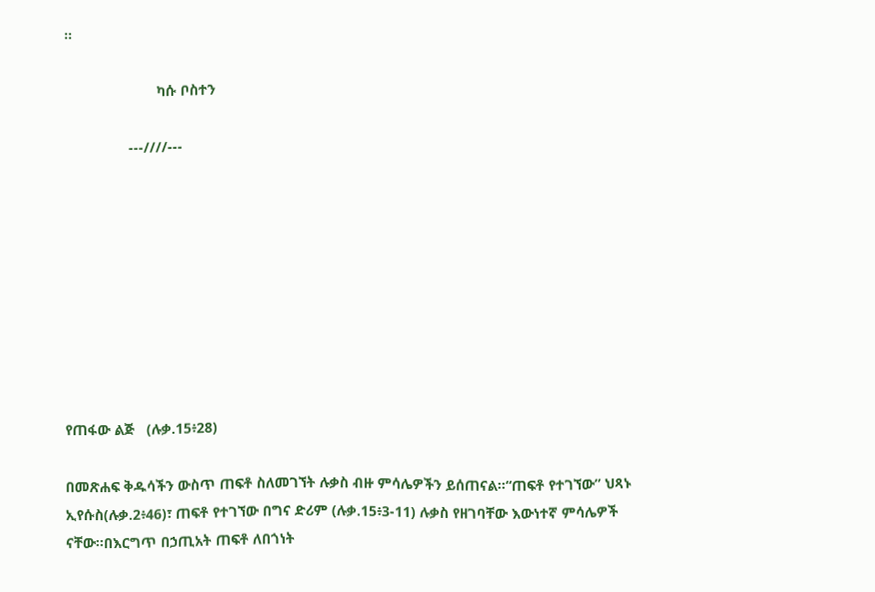።

                       ካሱ ቦስተን

                ---////---









የጠፋው ልጅ   (ሉቃ.15፥28)

በመጽሐፍ ቅዱሳችን ውስጥ ጠፍቶ ስለመገኘት ሉቃስ ብዙ ምሳሌዎችን ይሰጠናል፡፡“ጠፍቶ የተገኘው” ህጻኑ ኢየሱስ(ሉቃ.2፥46)፣ ጠፍቶ የተገኘው በግና ድሪም (ሉቃ.15፥3-11) ሉቃስ የዘገባቸው እውነተኛ ምሳሌዎች ናቸው፡፡በእርግጥ በኃጢአት ጠፍቶ ለበጎነት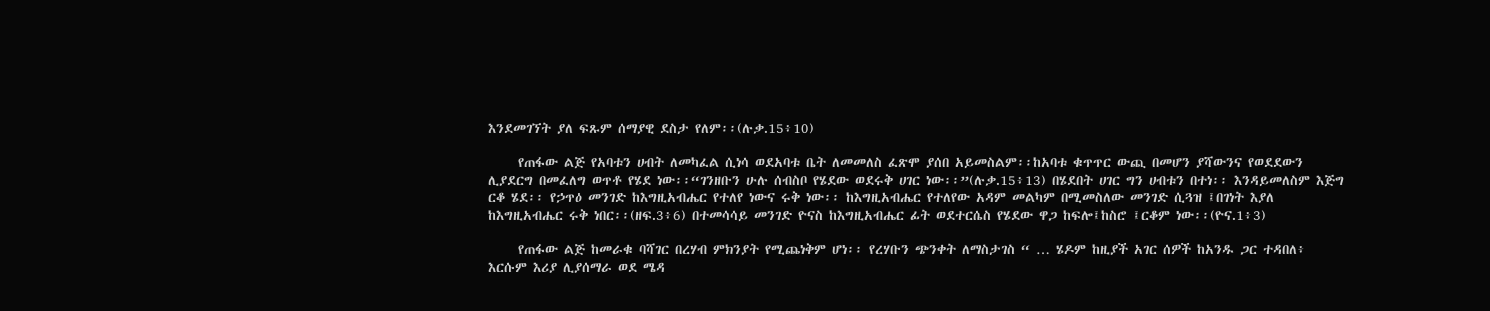እንደመገኘት ያለ ፍጹም ሰማያዊ ደስታ የለም፡፡(ሉቃ.15፥10)

     የጠፋው ልጅ የአባቱን ሀብት ለመካፈል ሲነሳ ወደአባቱ ቤት ለመመለስ ፈጽሞ ያሰበ አይመስልም፡፡ከአባቱ ቁጥጥር ውጪ በመሆን ያሻውንና የወደደውን ሊያደርግ በመፈለግ ወጥቶ የሄደ ነው፡፡“ገንዘቡን ሁሉ ሰብስቦ የሄደው ወደሩቅ ሀገር ነው፡፡”(ሉቃ.15፥13) በሄደበት ሀገር ግን ሀብቱን በተነ፡፡ እንዳይመለስም እጅግ ርቆ ሄደ፡፡ የኃጥዕ መንገድ ከእግዚአብሔር የተለየ ነውና ሩቅ ነው፡፡ ከእግዚአብሔር የተለየው አዳም መልካም በሚመስለው መንገድ ሲጓዝ ፤በገነት እያለ ከእግዚአብሔር ሩቅ ነበር፡፡(ዘፍ.3፥6) በተመሳሳይ መንገድ ዮናስ ከእግዚአብሔር ፊት ወደተርሴስ የሄደው ዋጋ ከፍሎ፤ከስሮ ፤ርቆም ነው፡፡(ዮና.1፥3)

     የጠፋው ልጅ ከመራቁ ባሻገር በረሃብ ምክንያት የሚጨነቅም ሆነ፡፡ የረሃቡን ጭንቀት ለማስታገስ “ … ሄዶም ከዚያች አገር ሰዎች ከአንዱ ጋር ተዳበለ፥ እርሱም እሪያ ሊያሰማራ ወደ ሜዳ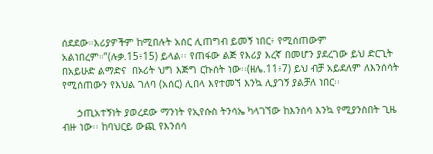ሰደደው።እሪያዎችም ከሚበሉት አሰር ሊጠግብ ይመኝ ነበር፥ የሚሰጠውም አልነበረም።”(ሉቃ.15፥15) ይላል፡፡ የጠፋው ልጅ የእሪያ እረኛ በመሆን ያደረገው ይህ ድርጊት በአይሁድ ልማድና  በኦሪት ህግ እጅግ ርኩሰት ነው፡፡(ዘሌ.11፥7) ይህ ብቻ አይደለም ለእንሰሳት የሚሰጠውን የእህል ገለባ (አሰር) ሊበላ እየተመኘ እንኳ ሊያገኝ ያልቻለ ነበር፡፡

     ኃጢአተኝነት ያወረደው ማንነት የኢየሱስ ትንሳኤ ካላገኘው ከእንሰሳ እንኳ የሚያንስበት ጊዜ ብዙ ነው፡፡ ከባህርይ ውጪ የእንሰሳ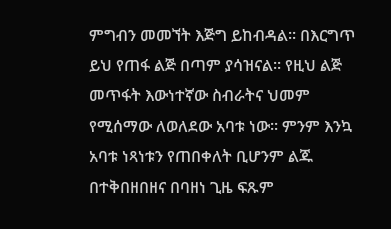ምግብን መመኘት እጅግ ይከብዳል፡፡ በእርግጥ ይህ የጠፋ ልጅ በጣም ያሳዝናል፡፡ የዚህ ልጅ መጥፋት እውነተኛው ስብራትና ህመም የሚሰማው ለወለደው አባቱ ነው፡፡ ምንም እንኳ አባቱ ነጻነቱን የጠበቀለት ቢሆንም ልጁ በተቅበዘበዘና በባዘነ ጊዜ ፍጹም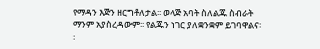የማዳን እጅን ዘርግቶለታል፡፡ ወላጅ አባት ስለልጁ ስብራት ማንም አያስረዳውም፡፡ የልጁን ነገር ያለቋንቋም ይገባዋልና፡፡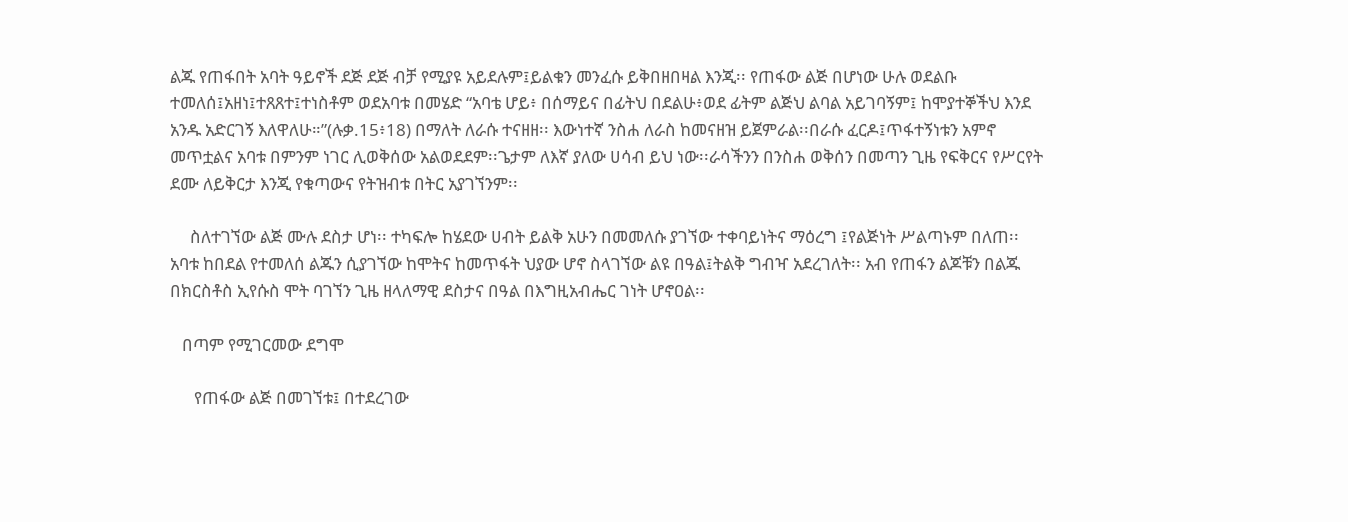ልጁ የጠፋበት አባት ዓይኖች ደጅ ደጅ ብቻ የሚያዩ አይደሉም፤ይልቁን መንፈሱ ይቅበዘበዛል እንጂ፡፡ የጠፋው ልጅ በሆነው ሁሉ ወደልቡ ተመለሰ፤አዘነ፤ተጸጸተ፤ተነስቶም ወደአባቱ በመሄድ “አባቴ ሆይ፥ በሰማይና በፊትህ በደልሁ፥ወደ ፊትም ልጅህ ልባል አይገባኝም፤ ከሞያተኞችህ እንደ አንዱ አድርገኝ እለዋለሁ።”(ሉቃ.15፥18) በማለት ለራሱ ተናዘዘ፡፡ እውነተኛ ንስሐ ለራስ ከመናዘዝ ይጀምራል፡፡በራሱ ፈርዶ፤ጥፋተኝነቱን አምኖ መጥቷልና አባቱ በምንም ነገር ሊወቅሰው አልወደደም፡፡ጌታም ለእኛ ያለው ሀሳብ ይህ ነው፡፡ራሳችንን በንስሐ ወቅሰን በመጣን ጊዜ የፍቅርና የሥርየት ደሙ ለይቅርታ እንጂ የቁጣውና የትዝብቱ በትር አያገኘንም፡፡

     ስለተገኘው ልጅ ሙሉ ደስታ ሆነ፡፡ ተካፍሎ ከሄደው ሀብት ይልቅ አሁን በመመለሱ ያገኘው ተቀባይነትና ማዕረግ ፤የልጅነት ሥልጣኑም በለጠ፡፡ አባቱ ከበደል የተመለሰ ልጁን ሲያገኘው ከሞትና ከመጥፋት ህያው ሆኖ ስላገኘው ልዩ በዓል፤ትልቅ ግብዣ አደረገለት፡፡ አብ የጠፋን ልጆቹን በልጁ በክርስቶስ ኢየሱስ ሞት ባገኘን ጊዜ ዘላለማዊ ደስታና በዓል በእግዚአብሔር ገነት ሆኖዐል፡፡

   በጣም የሚገርመው ደግሞ

      የጠፋው ልጅ በመገኘቱ፤ በተደረገው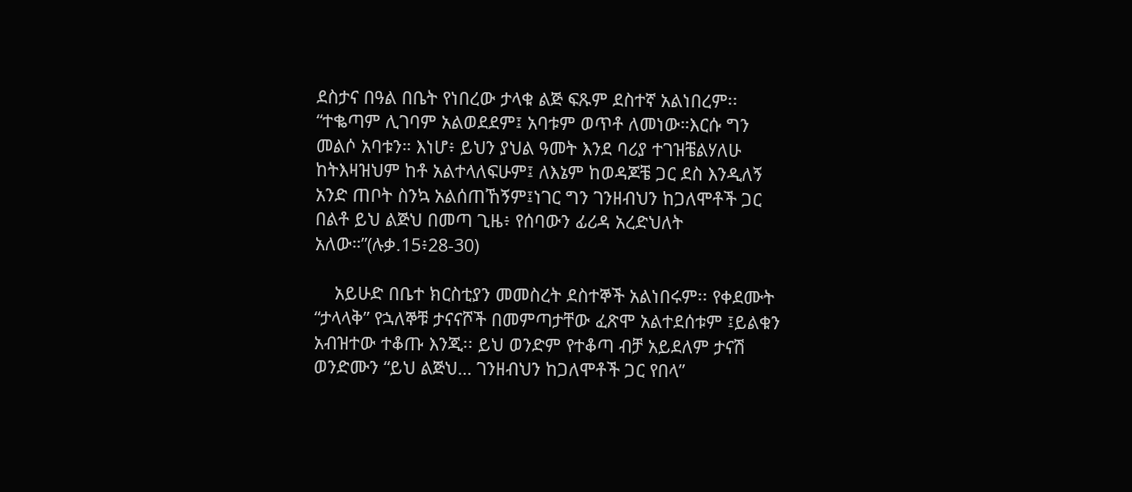ደስታና በዓል በቤት የነበረው ታላቁ ልጅ ፍጹም ደስተኛ አልነበረም፡፡ “ተቈጣም ሊገባም አልወደደም፤ አባቱም ወጥቶ ለመነው።እርሱ ግን መልሶ አባቱን። እነሆ፥ ይህን ያህል ዓመት እንደ ባሪያ ተገዝቼልሃለሁ ከትእዛዝህም ከቶ አልተላለፍሁም፤ ለእኔም ከወዳጆቼ ጋር ደስ እንዲለኝ አንድ ጠቦት ስንኳ አልሰጠኸኝም፤ነገር ግን ገንዘብህን ከጋለሞቶች ጋር በልቶ ይህ ልጅህ በመጣ ጊዜ፥ የሰባውን ፊሪዳ አረድህለት አለው።”(ሉቃ.15፥28-30)

    አይሁድ በቤተ ክርስቲያን መመስረት ደስተኞች አልነበሩም፡፡ የቀደሙት “ታላላቅ” የኋለኞቹ ታናናሾች በመምጣታቸው ፈጽሞ አልተደሰቱም ፤ይልቁን አብዝተው ተቆጡ እንጂ፡፡ ይህ ወንድም የተቆጣ ብቻ አይደለም ታናሽ ወንድሙን “ይህ ልጅህ… ገንዘብህን ከጋለሞቶች ጋር የበላ”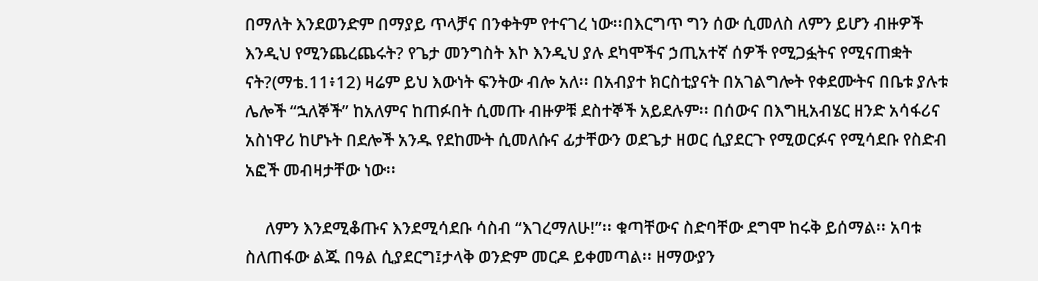በማለት እንደወንድም በማያይ ጥላቻና በንቀትም የተናገረ ነው፡፡በእርግጥ ግን ሰው ሲመለስ ለምን ይሆን ብዙዎች እንዲህ የሚንጨረጨሩት? የጌታ መንግስት እኮ እንዲህ ያሉ ደካሞችና ኃጢአተኛ ሰዎች የሚጋፏትና የሚናጠቋት ናት?(ማቴ.11፥12) ዛሬም ይህ እውነት ፍንትው ብሎ አለ፡፡ በአብያተ ክርስቲያናት በአገልግሎት የቀደሙትና በቤቱ ያሉቱ ሌሎች “ኋለኞች” ከአለምና ከጠፉበት ሲመጡ ብዙዎቹ ደስተኞች አይደሉም፡፡ በሰውና በእግዚአብሄር ዘንድ አሳፋሪና አስነዋሪ ከሆኑት በደሎች አንዱ የደከሙት ሲመለሱና ፊታቸውን ወደጌታ ዘወር ሲያደርጉ የሚወርፉና የሚሳደቡ የስድብ አፎች መብዛታቸው ነው፡፡

     ለምን እንደሚቆጡና እንደሚሳደቡ ሳስብ “እገረማለሁ!”፡፡ ቁጣቸውና ስድባቸው ደግሞ ከሩቅ ይሰማል፡፡ አባቱ ስለጠፋው ልጁ በዓል ሲያደርግ፤ታላቅ ወንድም መርዶ ይቀመጣል፡፡ ዘማውያን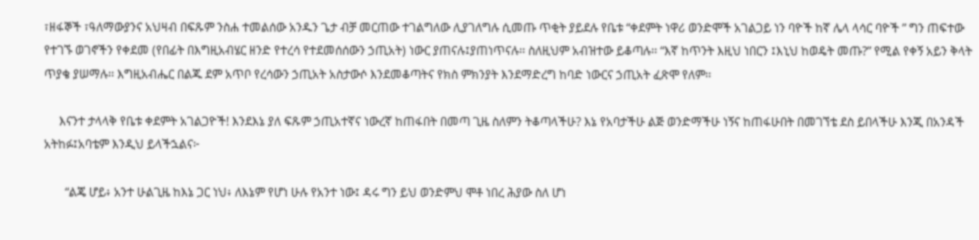፣ዘፋኞች ፣ዓለማውያንና አህዛብ በፍጹም ንስሐ ተመልሰው አንዱን ጌታ ብቻ መርጠው ተገልግለው ሊያገለግሉ ሲመጡ ጥቂት ያይደሉ የቤቱ “ቀደምት ነዋሪ ወንድሞች አገልጋይ ነን ባዮች ከኛ ሌላ ላሳር ባዮች ” ግን ጠፍተው የተገኙ ወገኖችን የቀደመ (የበፊት በእግዚአብሄር ዘንድ የተረሳ የተደመሰሰውን ኃጢአት) ነውር ያጠናሉ፤ያጠነጥናሉ፡፡ ስለዚህም አብዝተው ይቆጣሉ፡፡ “እኛ ከጥንት እዚህ ነበርን ፤እኒህ ከወዴት መጡ?” የሚል የቀኝ አይን ቅላት ጥያቄ ያሠማሉ፡፡ እግዚአብሔር በልጁ ደም አጥቦ የረሳውን ኃጢአት አስታውሶ እንደመቆጣትና የክስ ምክንያት እንደማድረግ ከባድ ነውርና ኃጢአት ፈጽሞ የለም፡፡

     እናንተ ታላላቅ የቤቱ ቀደምት አገልጋዮች! እንደእኔ ያለ ፍጹም ኃጢአተኛና ነውረኛ ከጠፋበት በመጣ ጊዜ ስለምን ትቆጣላችሁ? እኔ የአባታችሁ ልጅ ወንድማችሁ ነኝና ከጠፋሁበት በመገኘቴ ደስ ይበላችሁ እንጂ በአንዳች አትከፉ፤አባቴም እንዲህ ይላችኋልና፦

       “ልጄ ሆይ፥ አንተ ሁልጊዜ ከእኔ ጋር ነህ፥ ለእኔም የሆነ ሁሉ የአንተ ነው፤ ዳሩ ግን ይህ ወንድምህ ሞቶ ነበረ ሕያው ስለ ሆነ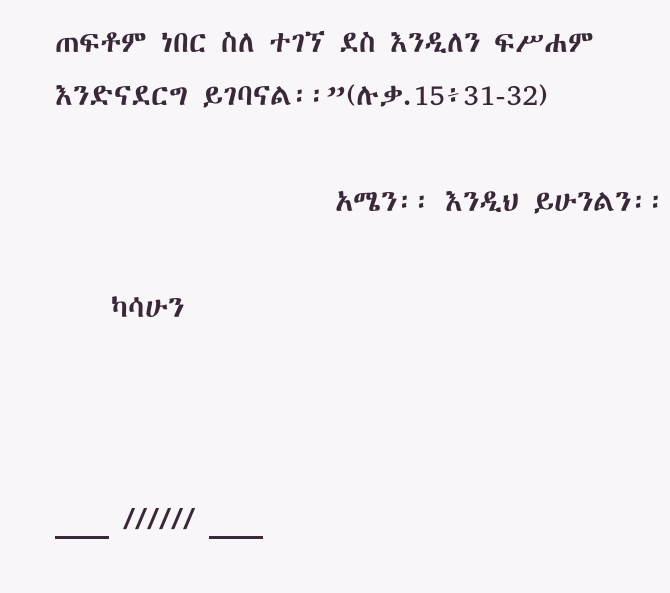ጠፍቶም ነበር ስለ ተገኘ ደስ እንዲለን ፍሥሐም እንድናደርግ ይገባናል፡፡”(ሉቃ.15፥31-32)

                    አሜን፡፡ እንዲህ ይሁንልን፡፡

    ካሳሁን



___ ////// ___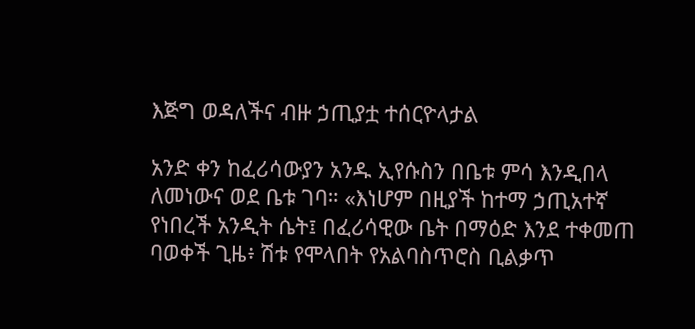እጅግ ወዳለችና ብዙ ኃጢያቷ ተሰርዮላታል

አንድ ቀን ከፈሪሳውያን አንዱ ኢየሱስን በቤቱ ምሳ እንዲበላ ለመነውና ወደ ቤቱ ገባ። «እነሆም በዚያች ከተማ ኃጢአተኛ የነበረች አንዲት ሴት፤ በፈሪሳዊው ቤት በማዕድ እንደ ተቀመጠ ባወቀች ጊዜ፥ ሽቱ የሞላበት የአልባስጥሮስ ቢልቃጥ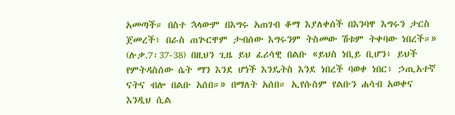አመጣች። በስተ ኋላውም በእግሩ አጠገብ ቆማ እያለቀሰች በእንባዋ እግሩን ታርስ ጀመረች፥ በራስ ጠጕርዋም ታብሰው እግሩንም ትስመው ሽቱም ትቀባው ነበረች።» (ሉቃ.7፡37-38) በዚህን ጊዜ ይህ ፈሪሳዊ በልቡ «ይህስ ነቢይ ቢሆን፥ ይህች የምትዳስሰው ሴት ማን እንደ ሆነች እንዴትስ እንደ ነበረች ባወቀ ነበር፥ ኃጢአተኛ ናትና ብሎ በልቡ አሰበ።» በማለት አሰበ። ኢየሱስም የልቡን ሐሳብ አወቀና እንዲህ ሲል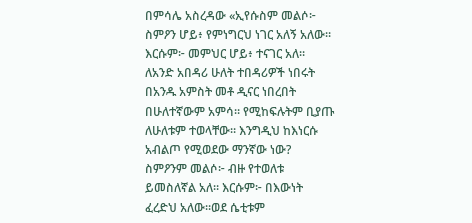በምሳሌ አስረዳው «ኢየሱስም መልሶ፦ ስምዖን ሆይ፥ የምነግርህ ነገር አለኝ አለው። እርሱም፦ መምህር ሆይ፥ ተናገር አለ። ለአንድ አበዳሪ ሁለት ተበዳሪዎች ነበሩት በአንዱ አምስት መቶ ዲናር ነበረበት በሁለተኛውም አምሳ። የሚከፍሉትም ቢያጡ ለሁለቱም ተወላቸው። እንግዲህ ከእነርሱ አብልጦ የሚወደው ማንኛው ነው? ስምዖንም መልሶ፦ ብዙ የተወለቱ ይመስለኛል አለ። እርሱም፦ በእውነት ፈረድህ አለው።ወደ ሴቲቱም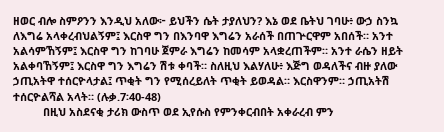ዘወር ብሎ ስምዖንን እንዲህ አለው፦ ይህችን ሴት ታያለህን? እኔ ወደ ቤትህ ገባሁ፥ ውኃ ስንኳ ለእግሬ አላቀረብህልኝም፤ እርስዋ ግን በእንባዋ እግሬን አራሰች በጠጕርዋም አበሰች። አንተ አልሳምኸኝም፤ እርስዋ ግን ከገባሁ ጀምራ እግሬን ከመሳም አላቋረጠችም። አንተ ራሴን ዘይት አልቀባኸኝም፤ እርስዋ ግን እግሬን ሽቱ ቀባች። ስለዚህ እልሃለሁ፥ እጅግ ወዳለችና ብዙ ያለው ኃጢአትዋ ተሰርዮላታል፤ ጥቂት ግን የሚሰረይለት ጥቂት ይወዳል። እርስዋንም። ኃጢአትሽ ተሰርዮልሻል አላት። (ሉቃ.7፡40-48)
          በዚህ አስደናቂ ታሪክ ውስጥ ወደ ኢየሱስ የምንቀርብበት አቀራረብ ምን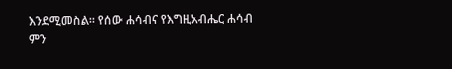እንደሚመስል። የሰው ሐሳብና የእግዚአብሔር ሐሳብ ምን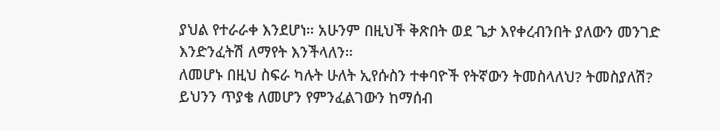ያህል የተራራቀ እንደሆነ። አሁንም በዚህች ቅጽበት ወደ ጌታ እየቀረብንበት ያለውን መንገድ እንድንፈትሽ ለማየት እንችላለን።
ለመሆኑ በዚህ ስፍራ ካሉት ሁለት ኢየሱስን ተቀባዮች የትኛውን ትመስላለህ? ትመስያለሽ? ይህንን ጥያቄ ለመሆን የምንፈልገውን ከማሰብ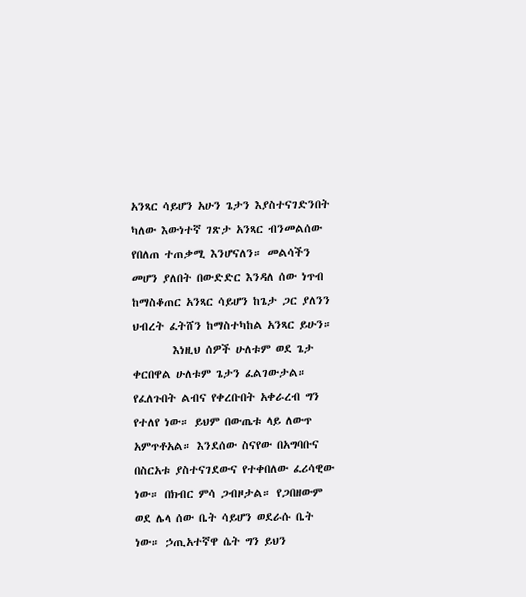አንጻር ሳይሆን አሁን ጌታን እያስተናገድንበት ካለው እውነተኛ ገጽታ አንጻር ብንመልሰው የበለጠ ተጠቃሚ እንሆናለን። መልሳችን መሆን ያለበት በውድድር እንዳለ ሰው ነጥብ ከማስቆጠር አንጻር ሳይሆን ከጌታ ጋር ያለንን ህብረት ፈትሸን ከማስተካከል አንጻር ይሁን።
        እነዚህ ሰዎች ሁለቱም ወደ ጌታ ቀርበዋል ሁለቱም ጌታን ፈልገውታል። የፈለጉበት ልብና የቀረቡበት አቀራረብ ግን የተለየ ነው። ይህም በውጤቱ ላይ ለውጥ አምጥቶአል። እንደሰው ስናየው በአግባቡና በስርአቱ ያስተናገደውና የተቀበለው ፈሪሳዊው ነው። በክብር ምሳ ጋብዞታል። የጋበዘውም ወደ ሌላ ሰው ቤት ሳይሆን ወደራሱ ቤት ነው። ኃጢአተኛዋ ሴት ግን ይህን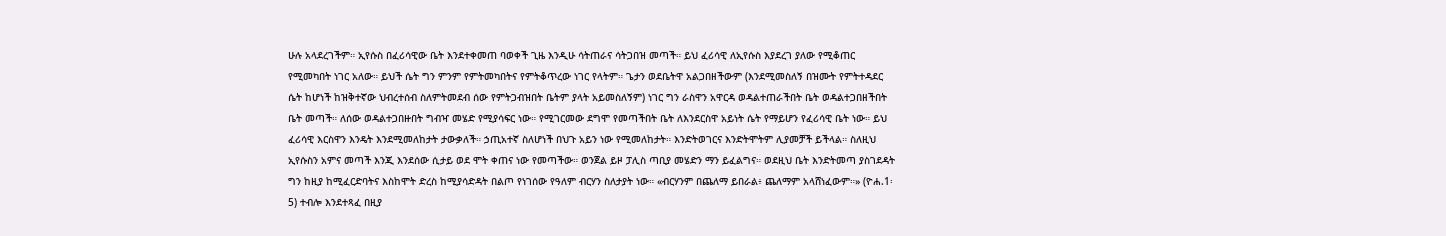ሁሉ አላደረገችም። ኢየሱስ በፈሪሳዊው ቤት እንደተቀመጠ ባወቀች ጊዜ እንዲሁ ሳትጠራና ሳትጋበዝ መጣች። ይህ ፈሪሳዊ ለኢየሱስ እያደረገ ያለው የሚቆጠር የሚመካበት ነገር አለው። ይህች ሴት ግን ምንም የምትመካበትና የምትቆጥረው ነገር የላትም። ጌታን ወደቤትዋ አልጋበዘችውም (እንደሚመስለኝ በዝሙት የምትተዳደር ሴት ከሆነች ከዝቅተኛው ህብረተሰብ ስለምትመደብ ሰው የምትጋብዝበት ቤትም ያላት አይመስለኝም) ነገር ግን ራስዋን አዋርዳ ወዳልተጠራችበት ቤት ወዳልተጋበዘችበት ቤት መጣች። ለሰው ወዳልተጋበዙበት ግብዣ መሄድ የሚያሳፍር ነው። የሚገርመው ደግሞ የመጣችበት ቤት ለእንደርስዋ አይነት ሴት የማይሆን የፈሪሳዊ ቤት ነው። ይህ ፈሪሳዊ እርስዋን እንዴት እንደሚመለከታት ታውቃለች። ኃጢአተኛ ስለሆነች በህጉ አይን ነው የሚመለከታት። እንድትወገርና እንድትሞትም ሊያመቻች ይችላል። ስለዚህ ኢየሱስን አምና መጣች እንጂ እንደሰው ሲታይ ወደ ሞት ቀጠና ነው የመጣችው። ወንጀል ይዞ ፓሊስ ጣቢያ መሄድን ማን ይፈልግና። ወደዚህ ቤት እንድትመጣ ያስገደዳት ግን ከዚያ ከሚፈርድባትና እስከሞት ድረስ ከሚያሳድዳት በልጦ የነገሰው የዓለም ብርሃን ስለታያት ነው። «ብርሃንም በጨለማ ይበራል፥ ጨለማም አላሸነፈውም።» (ዮሐ.1፡5) ተብሎ እንደተጻፈ በዚያ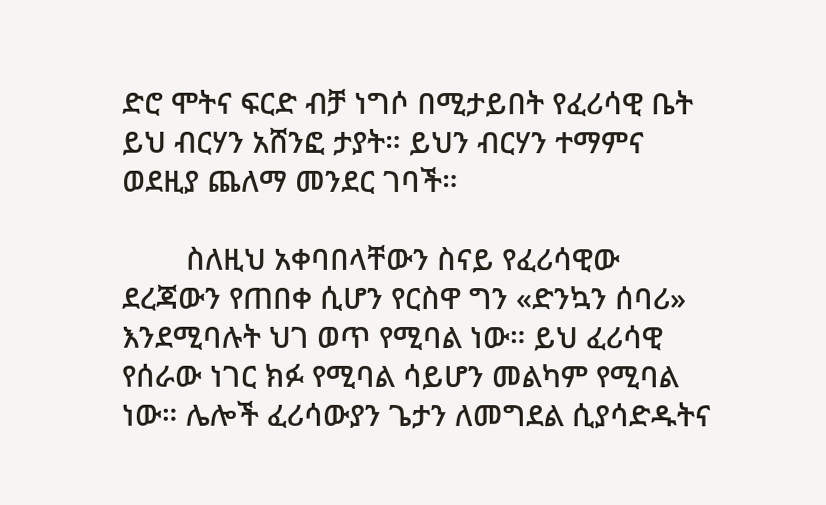ድሮ ሞትና ፍርድ ብቻ ነግሶ በሚታይበት የፈሪሳዊ ቤት ይህ ብርሃን አሸንፎ ታያት። ይህን ብርሃን ተማምና ወደዚያ ጨለማ መንደር ገባች።

        ስለዚህ አቀባበላቸውን ስናይ የፈሪሳዊው ደረጃውን የጠበቀ ሲሆን የርስዋ ግን «ድንኳን ሰባሪ» እንደሚባሉት ህገ ወጥ የሚባል ነው። ይህ ፈሪሳዊ የሰራው ነገር ክፉ የሚባል ሳይሆን መልካም የሚባል ነው። ሌሎች ፈሪሳውያን ጌታን ለመግደል ሲያሳድዱትና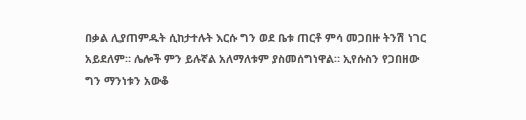በቃል ሊያጠምዱት ሲከታተሉት እርሱ ግን ወደ ቤቱ ጠርቶ ምሳ መጋበዙ ትንሽ ነገር አይደለም። ሌሎች ምን ይሉኛል አለማለቱም ያስመሰግነዋል። ኢየሱስን የጋበዘው ግን ማንነቱን አውቆ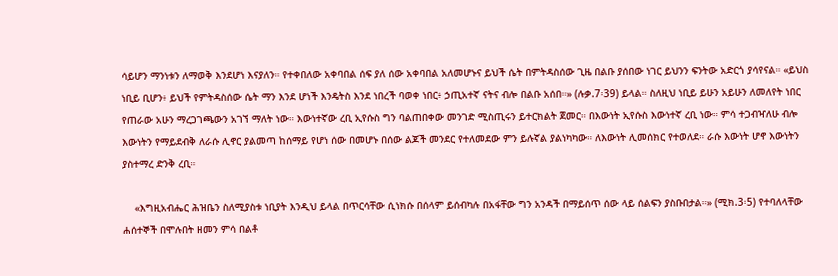ሳይሆን ማንነቱን ለማወቅ እንደሆነ እናያለን። የተቀበለው አቀባበል ሰፍ ያለ ሰው አቀባበል አለመሆኑና ይህች ሴት በምትዳስሰው ጊዜ በልቡ ያሰበው ነገር ይህንን ፍንትው አድርጎ ያሳየናል። «ይህስ ነቢይ ቢሆን፥ ይህች የምትዳስሰው ሴት ማን እንደ ሆነች እንዴትስ እንደ ነበረች ባወቀ ነበር፥ ኃጢአተኛ ናትና ብሎ በልቡ አሰበ።» (ሉቃ.7፡39) ይላል። ስለዚህ ነቢይ ይሁን አይሁን ለመለየት ነበር የጠራው አሁን ማረጋገጫውን አገኘ ማለት ነው። እውነተኛው ረቢ ኢየሱስ ግን ባልጠበቀው መንገድ ሚስጢሩን ይተርክልት ጀመር። በእውነት ኢየሱስ እውነተኛ ረቢ ነው። ምሳ ተጋብዣለሁ ብሎ እውነትን የማይደብቅ ለራሱ ሊኖር ያልመጣ ከሰማይ የሆነ ሰው በመሆኑ በሰው ልጆች መንደር የተለመደው ምን ይሉኛል ያልነካካው። ለእውነት ሊመሰክር የተወለደ። ራሱ እውነት ሆኖ እውነትን ያስተማረ ድንቅ ረቢ።

    «እግዚአብሔር ሕዝቤን ስለሚያስቱ ነቢያት እንዲህ ይላል በጥርሳቸው ሲነክሱ በሰላም ይሰብካሉ በአፋቸው ግን አንዳች በማይሰጥ ሰው ላይ ሰልፍን ያስቡበታል።» (ሚክ.3፡5) የተባለላቸው ሐሰተኞች በሞሉበት ዘመን ምሳ በልቶ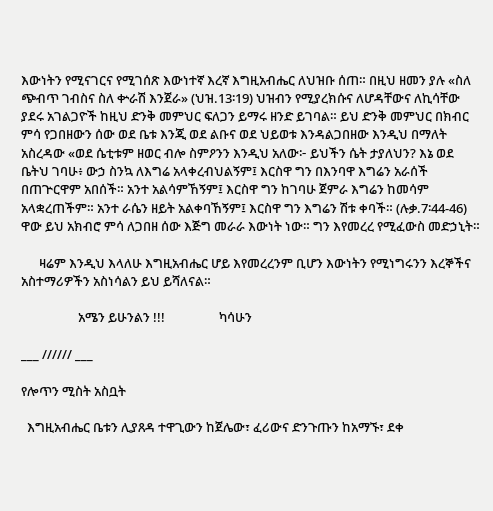እውነትን የሚናገርና የሚገሰጽ እውነተኛ እረኛ እግዚአብሔር ለህዝቡ ሰጠ። በዚህ ዘመን ያሉ «ስለ ጭብጥ ገብስና ስለ ቍራሽ እንጀራ» (ህዝ.13፡19) ህዝብን የሚያረክሱና ለሆዳቸውና ለኪሳቸው ያደሩ አገልጋዮች ከዚህ ድንቅ መምህር ፍለጋን ይማሩ ዘንድ ይገባል። ይህ ድንቅ መምህር በክብር ምሳ የጋበዘውን ሰው ወደ ቤቱ እንጂ ወደ ልቡና ወደ ህይወቱ እንዳልጋበዘው እንዲህ በማለት አስረዳው «ወደ ሴቲቱም ዘወር ብሎ ስምዖንን እንዲህ አለው፦ ይህችን ሴት ታያለህን? እኔ ወደ ቤትህ ገባሁ፥ ውኃ ስንኳ ለእግሬ አላቀረብህልኝም፤ እርስዋ ግን በእንባዋ እግሬን አራሰች በጠጕርዋም አበሰች። አንተ አልሳምኸኝም፤ እርስዋ ግን ከገባሁ ጀምራ እግሬን ከመሳም አላቋረጠችም። አንተ ራሴን ዘይት አልቀባኸኝም፤ እርስዋ ግን እግሬን ሽቱ ቀባች። (ሉቃ.7፡44-46) ዋው ይህ አክብሮ ምሳ ለጋበዘ ሰው እጅግ መራራ እውነት ነው። ግን እየመረረ የሚፈውስ መድኃኒት።

      ዛሬም እንዲህ እላለሁ እግዚአብሔር ሆይ እየመረረንም ቢሆን እውነትን የሚነግሩንን እረኞችና አስተማሪዎችን አስነሳልን ይህ ይሻለናል።

                   አሜን ይሁንልን !!!                  ካሳሁን

___ ////// ___

የሎጥን ሚስት አስቧት

  እግዚአብሔር ቤቱን ሊያጸዳ ተዋጊውን ከጀሌው፣ ፈሪውና ድንጉጡን ከአማኙ፣ ደቀ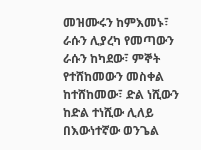መዝሙሩን ከምእመኑ፣ ራሱን ሊያረካ የመጣውን ራሱን ከካደው፣ ምኞት የተሸከመውን መስቀል ከተሸከመው፣ ድል ነሺውን ከድል ተነሺው ሊለይ በእውነተኛው ወንጌል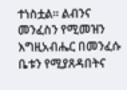ተነስቷል። ልብንና መንፈስን የሚመዝን እግዚአብሔር በመንፈሱ ቤቱን የሚያጸዳበትና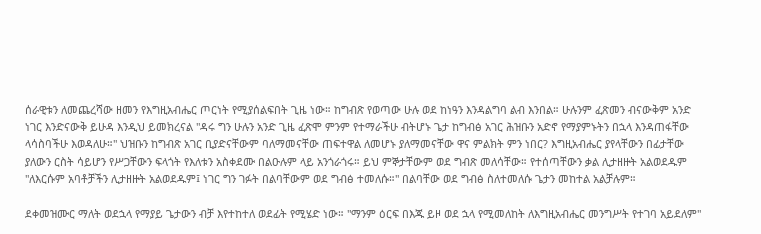ሰራዊቱን ለመጨረሻው ዘመን የእግዚአብሔር ጦርነት የሚያሰልፍበት ጊዜ ነው። ከግብጽ የወጣው ሁሉ ወደ ከነዓን እንዳልግባ ልብ እንበል። ሁሉንም ፈጽመን ብናውቅም አንድ ነገር እንድናውቅ ይሁዳ እንዲህ ይመክረናል "ዳሩ ግን ሁሉን አንድ ጊዜ ፈጽሞ ምንም የተማራችሁ ብትሆኑ ጌታ ከግብፅ አገር ሕዝቡን አድኖ የማያምኑትን በኋላ እንዳጠፋቸው ላሳስባችሁ እወዳለሁ።" ህዝቡን ከግብጽ አገር ቢያድናቸውም ባለማመናቸው ጠፍተዋል ለመሆኑ ያለማመናቸው ዋና ምልክት ምን ነበር? እግዚአብሔር ያየላቸውን በፊታቸው ያለውን ርስት ሳይሆን የሥጋቸውን ፍላጎት የእለቱን አስቀደሙ በልዑሉም ላይ አንጎራጎሩ። ይህ ምኞታቸውም ወደ ግብጽ መለሳቸው። የተሰጣቸውን ቃል ሊታዘዙት አልወደዱም "ለእርሱም አባቶቻችን ሊታዘዙት አልወደዱም፤ ነገር ግን ገፉት በልባቸውም ወደ ግብፅ ተመለሱ።" በልባቸው ወደ ግብፅ ስለተመለሱ ጌታን መከተል አልቻሉም።

ደቀመዝሙር ማለት ወደኋላ የማያይ ጌታውን ብቻ እየተከተለ ወደፊት የሚሄድ ነው። "ማንም ዕርፍ በእጁ ይዞ ወደ ኋላ የሚመለከት ለእግዚአብሔር መንግሥት የተገባ አይደለም"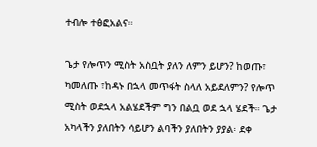ተብሎ ተፅፎአልና።

ጌታ የሎጥን ሚስት አስቧት ያለን ለምን ይሆን? ከወጡ፣ ካመለጡ ፣ከዳኑ በኋላ መጥፋት ስላለ አይደለምን? የሎጥ ሚስት ወደኋላ አልሄደችም ግን በልቧ ወደ ኋላ ሄደች። ጌታ አካላችን ያለበትን ሳይሆን ልባችን ያለበትን ያያል፡ ደቀ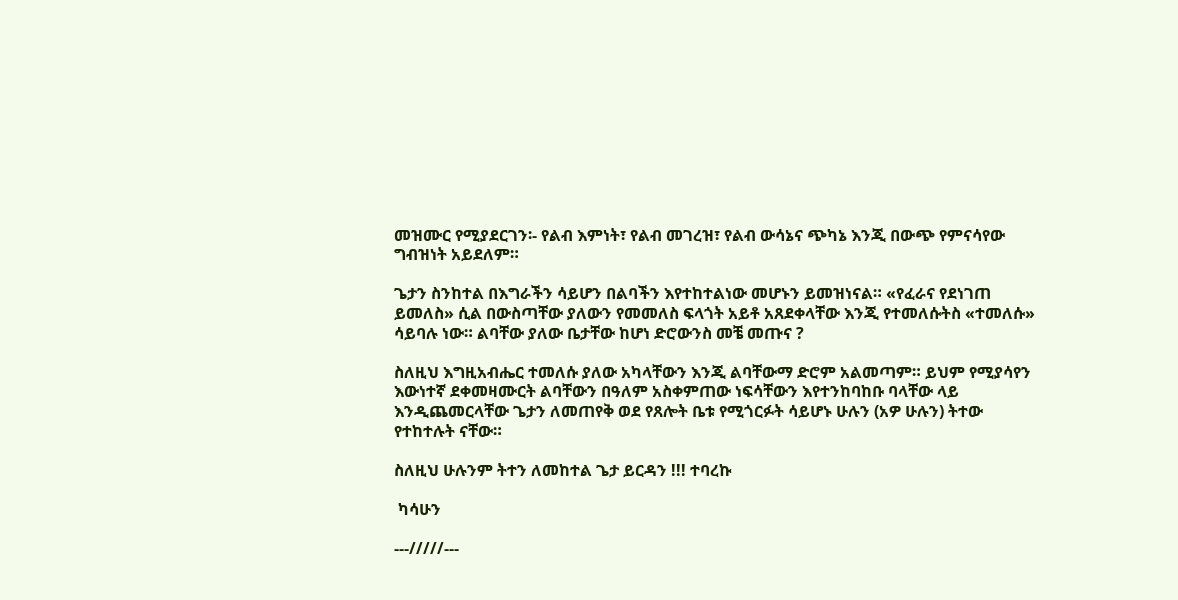መዝሙር የሚያደርገን፡- የልብ እምነት፣ የልብ መገረዝ፣ የልብ ውሳኔና ጭካኔ እንጂ በውጭ የምናሳየው ግብዝነት አይደለም።

ጌታን ስንከተል በእግራችን ሳይሆን በልባችን እየተከተልነው መሆኑን ይመዝነናል። «የፈራና የደነገጠ ይመለስ» ሲል በውስጣቸው ያለውን የመመለስ ፍላጎት አይቶ አጸደቀላቸው እንጂ የተመለሱትስ «ተመለሱ» ሳይባሉ ነው። ልባቸው ያለው ቤታቸው ከሆነ ድሮውንስ መቼ መጡና ?

ስለዚህ እግዚአብሔር ተመለሱ ያለው አካላቸውን እንጂ ልባቸውማ ድሮም አልመጣም። ይህም የሚያሳየን እውነተኛ ደቀመዛሙርት ልባቸውን በዓለም አስቀምጠው ነፍሳቸውን እየተንከባከቡ ባላቸው ላይ እንዲጨመርላቸው ጌታን ለመጠየቅ ወደ የጸሎት ቤቱ የሚጎርፉት ሳይሆኑ ሁሉን (አዎ ሁሉን) ትተው የተከተሉት ናቸው።

ስለዚህ ሁሉንም ትተን ለመከተል ጌታ ይርዳን !!! ተባረኩ

 ካሳሁን

---/////---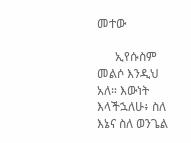መተው

      ኢየሱስም መልሶ እንዲህ አለ። እውነት እላችኋለሁ፥ ስለ እኔና ስለ ወንጌል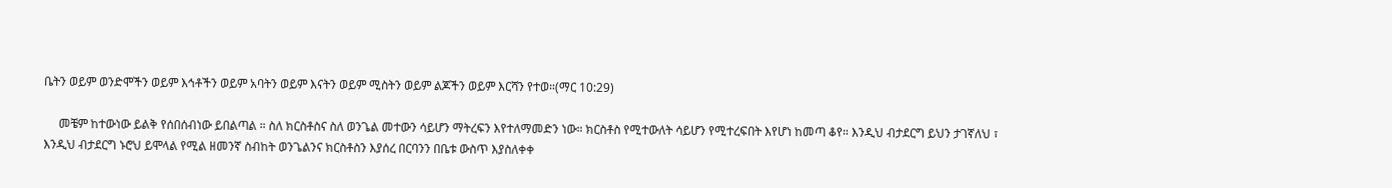ቤትን ወይም ወንድሞችን ወይም እኅቶችን ወይም አባትን ወይም እናትን ወይም ሚስትን ወይም ልጆችን ወይም እርሻን የተወ።(ማር 10:29)

     መቼም ከተውነው ይልቅ የሰበሰብነው ይበልጣል ። ስለ ክርስቶስና ስለ ወንጌል መተውን ሳይሆን ማትረፍን እየተለማመድን ነው። ክርስቶስ የሚተውለት ሳይሆን የሚተረፍበት እየሆነ ከመጣ ቆየ። እንዲህ ብታደርግ ይህን ታገኛለህ ፣ እንዲህ ብታደርግ ኑሮህ ይሞላል የሚል ዘመንኛ ስብከት ወንጌልንና ክርስቶስን እያሰረ በርባንን በቤቱ ውስጥ እያስለቀቀ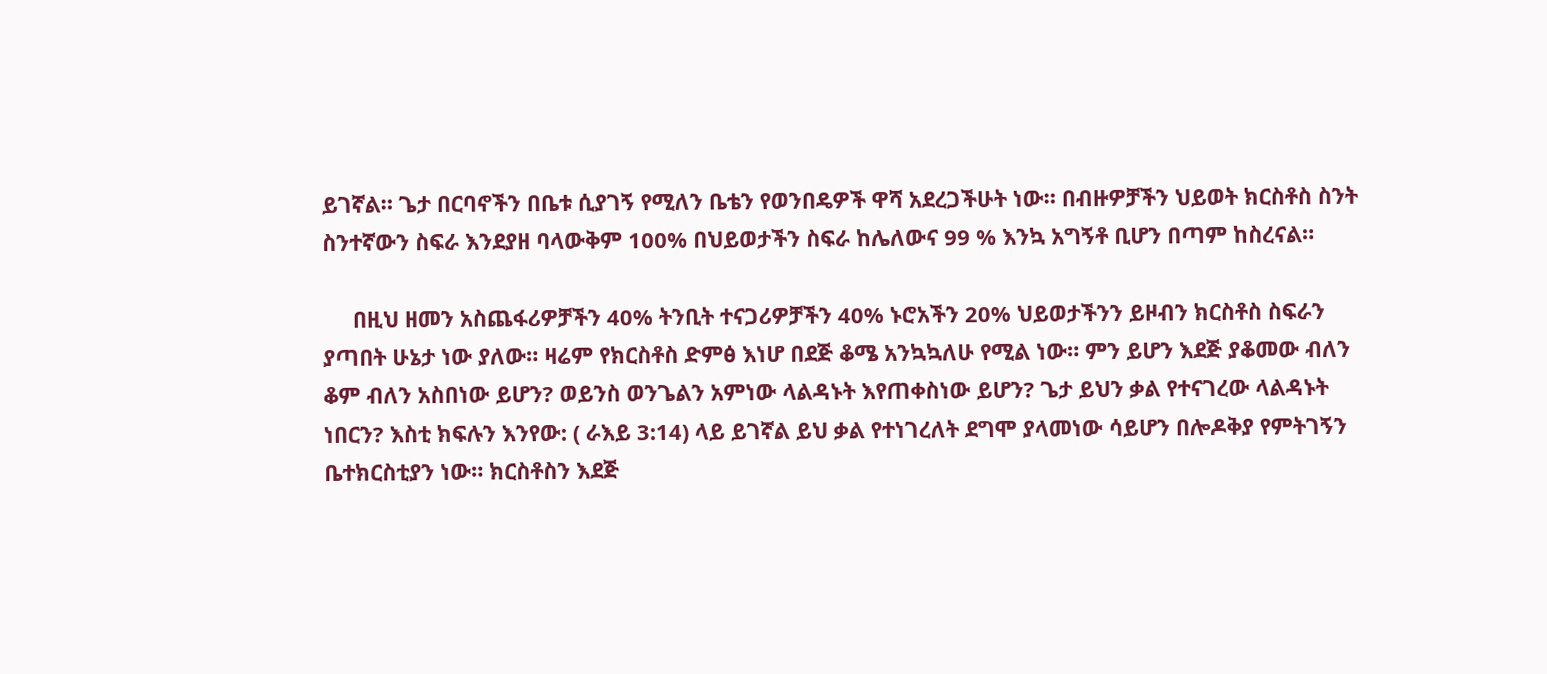ይገኛል። ጌታ በርባኖችን በቤቱ ሲያገኝ የሚለን ቤቴን የወንበዴዎች ዋሻ አደረጋችሁት ነው። በብዙዎቻችን ህይወት ክርስቶስ ስንት ስንተኛውን ስፍራ እንደያዘ ባላውቅም 100% በህይወታችን ስፍራ ከሌለውና 99 % እንኳ አግኝቶ ቢሆን በጣም ከስረናል።

     በዚህ ዘመን አስጨፋሪዎቻችን 40% ትንቢት ተናጋሪዎቻችን 40% ኑሮአችን 20% ህይወታችንን ይዞብን ክርስቶስ ስፍራን ያጣበት ሁኔታ ነው ያለው። ዛሬም የክርስቶስ ድምፅ እነሆ በደጅ ቆሜ አንኳኳለሁ የሚል ነው። ምን ይሆን እደጅ ያቆመው ብለን ቆም ብለን አስበነው ይሆን? ወይንስ ወንጌልን አምነው ላልዳኑት እየጠቀስነው ይሆን? ጌታ ይህን ቃል የተናገረው ላልዳኑት ነበርን? እስቲ ክፍሉን እንየው: ( ራእይ 3:14) ላይ ይገኛል ይህ ቃል የተነገረለት ደግሞ ያላመነው ሳይሆን በሎዶቅያ የምትገኝን ቤተክርስቲያን ነው። ክርስቶስን እደጅ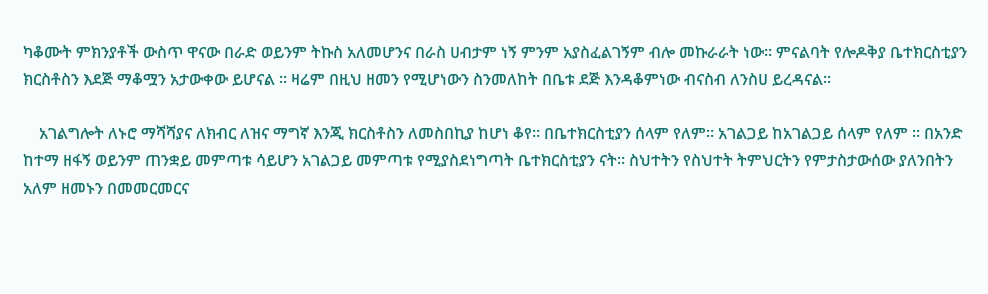ካቆሙት ምክንያቶች ውስጥ ዋናው በራድ ወይንም ትኩስ አለመሆንና በራስ ሀብታም ነኝ ምንም አያስፈልገኝም ብሎ መኩራራት ነው። ምናልባት የሎዶቅያ ቤተክርስቲያን ክርስቶስን እደጅ ማቆሟን አታውቀው ይሆናል ። ዛሬም በዚህ ዘመን የሚሆነውን ስንመለከት በቤቱ ደጅ እንዳቆምነው ብናስብ ለንስሀ ይረዳናል።

    አገልግሎት ለኑሮ ማሻሻያና ለክብር ለዝና ማግኛ እንጂ ክርስቶስን ለመስበኪያ ከሆነ ቆየ። በቤተክርስቲያን ሰላም የለም። አገልጋይ ከአገልጋይ ሰላም የለም ። በአንድ ከተማ ዘፋኝ ወይንም ጠንቋይ መምጣቱ ሳይሆን አገልጋይ መምጣቱ የሚያስደነግጣት ቤተክርስቲያን ናት። ስህተትን የስህተት ትምህርትን የምታስታውሰው ያለንበትን አለም ዘመኑን በመመርመርና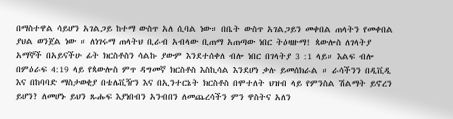በማስተዋል ሳይሆን አገልጋይ ከተማ ውስጥ አለ ሲባል ነው። በቤት ውስጥ አገልጋይን መቀበል ጠላትን የመቀበል ያህል ወንጀል ነው ። ለነገሩማ ጠላትህ ቢራብ አብላው ቢጠማ አጠጣው ነበር ትዕዛዙማ! ጳውሎስ ለገላትያ አማኞች በአይናችሁ ፊት ክርስቶስን ሳልኩ ያውም እንደተሰቀለ ብሎ ነበር በገላትያ 3 :1 ላይ። እልፍ ብሎ በምዕራፍ 4:19 ላይ የጳውሎስ ምጥ ዳግመኛ ክርስቶስ እስኪሳል እንደሆነ ቃሉ ይመሰክራል ። ራሳችንን በዲቪዲ እና በከባባድ ማስታወቂያ በቴሌቪዥን እና በኢንተርኔት ክርስቶስ በሞተለት ህዝብ ላይ የምንስል ሽልማት ይኖረን ይሆን? ለመሆኑ ይህን ጹሑፍ እያነበብን አንብበን ለመጨረሳችን ምን ዋስትና አለን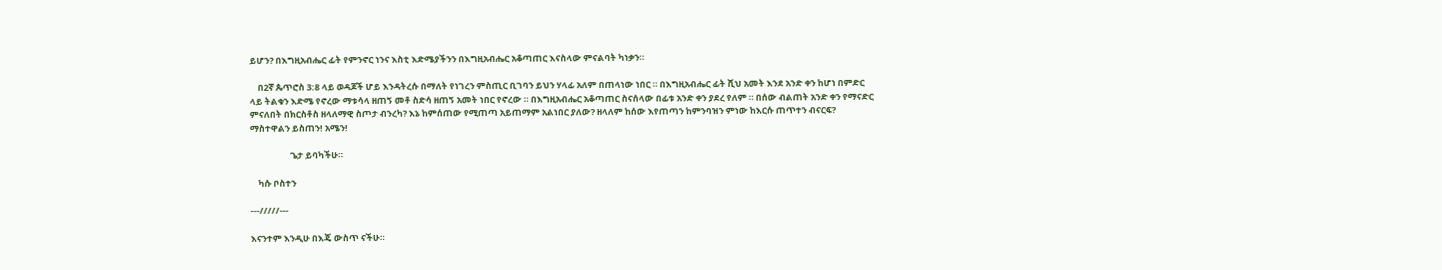ይሆን? በእግዚአብሔር ፊት የምንኖር ነንና እስቲ እድሜያችንን በእግዚአብሔር አቆጣጠር እናስላው ምናልባት ካነቃን።

    በ2ኛ ጴጥሮስ 3:8 ላይ ወዳጆች ሆይ እንዳትረሱ በማለት የነገረን ምስጢር ቢገባን ይህን ሃላፊ አለም በጠላነው ነበር ። በእግዚአብሔር ፊት ሺህ አመት እንደ አንድ ቀን ከሆነ በምድር ላይ ትልቁን እድሜ የኖረው ማቱሳላ ዘጠኝ መቶ ስድሳ ዘጠኝ አመት ነበር የኖረው ። በእግዚአብሔር አቆጣጠር ስናሰላው በፊቱ አንድ ቀን ያደረ የለም ። በሰው ብልጠት አንድ ቀን የማናድር ምናለበት በክርስቶስ ዘላለማዊ ስጦታ ብንረካ? እኔ ከምሰጠው የሚጠጣ አይጠማም አልነበር ያለው? ዘላለም ከሰው እየጠጣን ከምንባዝን ምነው ከእርሱ ጠጥተን ብናርፍ? ማስተዋልን ይስጠን! አሜን!

                    ጌታ ይባካችሁ።

    ካሱ ቦስተን

---/////---

እናንተም እንዲሁ በእጄ ውስጥ ናችሁ።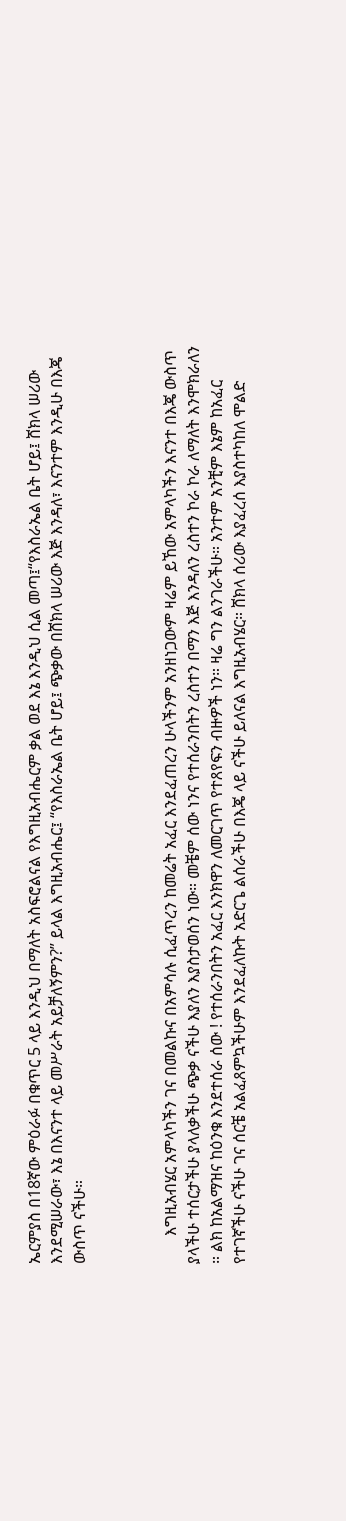ኤርምያስ በ18ኛው ምዕራፉ በቁጥር 5 ላይ እንዲህ በማለት አስፍሮልናል የእግዚአብሔርም ቃል ወደ እኔ እንዲህ ሲል መጣ፤“የእስራኤል ቤት ሆይ፤ ሸክላ ሠሪው እንደሚሠራው፣ እኔ በእናንተ ላይ መሥራት አይቻለኝምን?” ይላል እግዚአብሔር፤ “የእስራኤል ቤት ሆይ፤ ጭቃው በሸክላ ሠሪው እጅ እንዳለ፣ እናንተም እንዲሁ በእጄ ውስጥ ናችሁ።



       እግዚአብሄር አምላካችን ገና በመልኩና በአምሳሉ ሲፈጥረን ከመሬት አፈር እንደፈጠረን ሁላችንም አንዘነጋውም ዛሬም ይኸው አምላካችን እናንተ በእጄ ውስጥ ያላችሁ ተሰርታችሁ ያላለቃችሁ ጭቃ ናችሁ እያለን እያስታወሰን ነው። መቼም ሰው ነንና የተሰራንበትን ረስተን በማን እጅ እንዳለን ረስተን ኮራ ኮራ ለማለት እንሞክራለን ። ልክ ከአልማዝና ከዕንቁ እንደተሰራ ሰው ! የተሰራንበትን አፈር እንክዋን ለመርገጥ የተጸየፍን ብዙዎች ነን። ዛሬ ግን ልንገራችሁ። አንተም አንቺም እኔም ከአፈር የተገኛችሁ ናችሁ ገና ሰርቼ አልፈጸምኳችሁም እንደፈለኩት አድርጌ ልሰራችሁ በእጄ ላይ ናችሁ ይለናል እግዚአብሄር። ሸክላ ሰሪው እያፈረሰ እያስተካከለ ሞልድ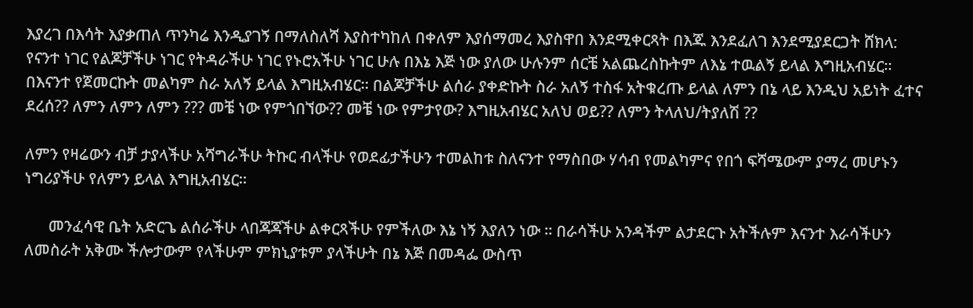እያረገ በእሳት እያቃጠለ ጥንካሬ እንዲያገኝ በማለስለሻ እያስተካከለ በቀለም እያሰማመረ እያስዋበ እንደሚቀርጻት በእጁ እንደፈለገ እንደሚያደርጋት ሸክላ: የናንተ ነገር የልጆቻችሁ ነገር የትዳራችሁ ነገር የኑሮአችሁ ነገር ሁሉ በእኔ እጅ ነው ያለው ሁሉንም ሰርቼ አልጨረስኩትም ለእኔ ተዉልኝ ይላል እግዚአብሄር። በእናንተ የጀመርኩት መልካም ስራ አለኝ ይላል እግዚአብሄር። በልጆቻችሁ ልሰራ ያቀድኩት ስራ አለኝ ተስፋ አትቁረጡ ይላል ለምን በኔ ላይ እንዲህ አይነት ፈተና ደረሰ?? ለምን ለምን ለምን ??? መቼ ነው የምጎበኘው?? መቼ ነው የምታየው? እግዚአብሄር አለህ ወይ?? ለምን ትላለህ/ትያለሽ ??

ለምን የዛሬውን ብቻ ታያላችሁ አሻግራችሁ ትኩር ብላችሁ የወደፊታችሁን ተመልከቱ ስለናንተ የማስበው ሃሳብ የመልካምና የበጎ ፍሻሜውም ያማረ መሆኑን ነግሪያችሁ የለምን ይላል እግዚአብሄር።

      መንፈሳዊ ቤት አድርጌ ልሰራችሁ ላበጃጃችሁ ልቀርጻችሁ የምችለው እኔ ነኝ እያለን ነው ። በራሳችሁ አንዳችም ልታደርጉ አትችሉም እናንተ እራሳችሁን ለመስራት አቅሙ ችሎታውም የላችሁም ምክኒያቱም ያላችሁት በኔ እጅ በመዳፌ ውስጥ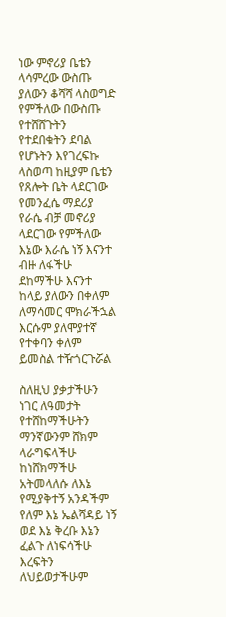ነው ምኖሪያ ቤቴን ላሳምረው ውስጡ ያለውን ቆሻሻ ላስወግድ የምችለው በውስጡ የተሸሸጉትን የተደበቁትን ደባል የሆኑትን እየገረፍኩ ላስወጣ ከዚያም ቤቴን የጸሎት ቤት ላደርገው የመንፈሴ ማደሪያ የራሴ ብቻ መኖሪያ ላደርገው የምችለው እኔው እራሴ ነኝ እናንተ ብዙ ለፋችሁ ደከማችሁ እናንተ ከላይ ያለውን በቀለም ለማሳመር ሞክራችኋል እርሱም ያለሞያተኛ የተቀባን ቀለም ይመስል ተዥጎርጉሯል

ስለዚህ ያቃታችሁን ነገር ለዓመታት የተሸከማችሁትን ማንኛውንም ሸክም ላራግፍላችሁ ከነሸክማችሁ አትመላለሱ ለእኔ የሚያቅተኝ አንዳችም የለም እኔ ኤልሻዳይ ነኝ ወደ እኔ ቅረቡ እኔን ፈልጉ ለነፍሳችሁ እረፍትን ለህይወታችሁም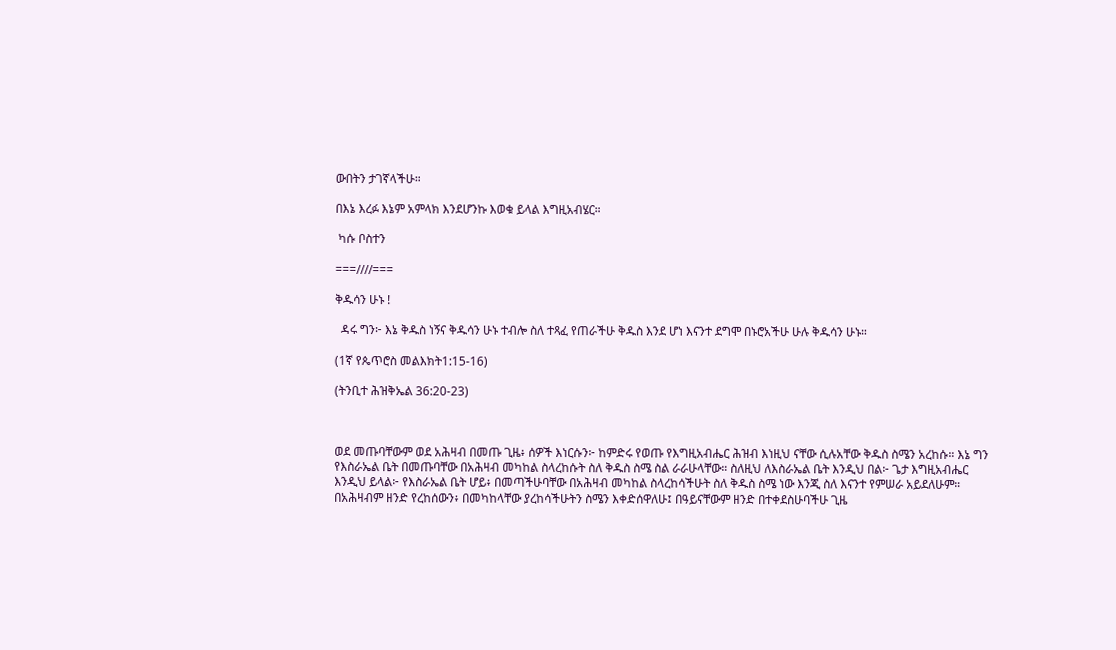ውበትን ታገኛላችሁ።

በእኔ እረፉ እኔም አምላክ እንደሆንኩ እወቁ ይላል እግዚአብሄር።

 ካሱ ቦስተን

===////===

ቅዱሳን ሁኑ !

  ዳሩ ግን፦ እኔ ቅዱስ ነኝና ቅዱሳን ሁኑ ተብሎ ስለ ተጻፈ የጠራችሁ ቅዱስ እንደ ሆነ እናንተ ደግሞ በኑሮአችሁ ሁሉ ቅዱሳን ሁኑ።

(1ኛ የጴጥሮስ መልእክት1:15-16)

(ትንቢተ ሕዝቅኤል 36:20-23)



ወደ መጡባቸውም ወደ አሕዛብ በመጡ ጊዜ፥ ሰዎች እነርሱን፦ ከምድሩ የወጡ የእግዚአብሔር ሕዝብ እነዚህ ናቸው ሲሉአቸው ቅዱስ ስሜን አረከሱ። እኔ ግን የእስራኤል ቤት በመጡባቸው በአሕዛብ መካከል ስላረከሱት ስለ ቅዱስ ስሜ ስል ራራሁላቸው። ስለዚህ ለእስራኤል ቤት እንዲህ በል፦ ጌታ እግዚአብሔር እንዲህ ይላል፦ የእስራኤል ቤት ሆይ፥ በመጣችሁባቸው በአሕዛብ መካከል ስላረከሳችሁት ስለ ቅዱስ ስሜ ነው እንጂ ስለ እናንተ የምሠራ አይደለሁም። በአሕዛብም ዘንድ የረከሰውን፥ በመካከላቸው ያረከሳችሁትን ስሜን እቀድሰዋለሁ፤ በዓይናቸውም ዘንድ በተቀደስሁባችሁ ጊዜ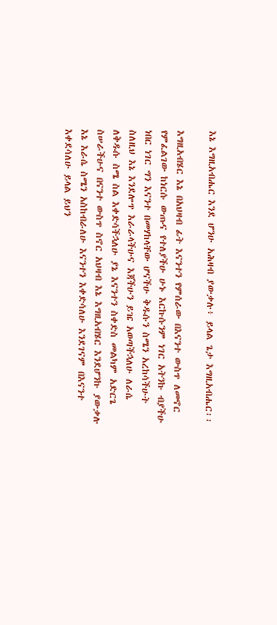እኔ እግዚአብሔር እንደ ሆንሁ አሕዛብ ያውቃሉ፥ ይላል ጌታ እግዚአብሔር፡፡

እግዚአብሄር እኔ በአህዛብ ፊት እናንተን የምሰራው በእናንተ ውስጥ ለመኖር የምፈልገው ከነርሱ ውጡና የተለያችሁ ሁኑ እርኩሱንም ነገር አትንኩ ብያችሁ ነበር ነገር ግን እናንተ በመሃከላቸው ሆናችሁ ቅዱሱን ስሜን አረከሳችሁት ስለዚህ እኔ እንደሎጥ እራራላችሁና እጃችሁን ይዤ አወጣችኋለሁ ለራሴ ለቅዱሱ ስሜ ስል እቀድሳችኋለሁ ያኔ እናንተን ስቀድስ መልካም አድርጌ ስሠራችሁና በናንተ ውስጥ ስኖር አህዛብ እኔ እግዚአብሄር እንደሆንኩ ያውቃሉ እኔ እራሴ ስሜን አስከብራለሁ እናንተን እቀድሳለሁ እንደገናም በእናንተ እቀደሳለሁ ይላል ይህን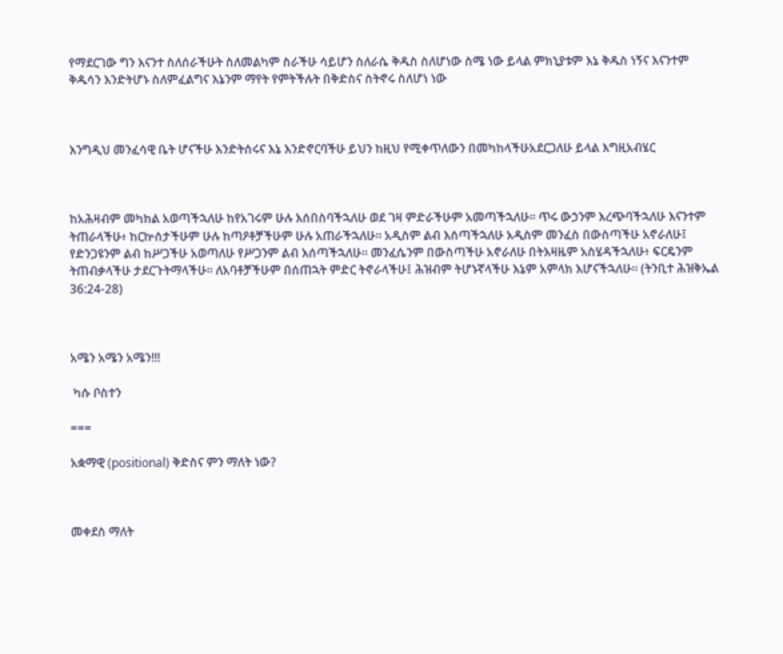የማደርገው ግን እናንተ ስለሰራችሁት ስለመልካም ስራችሁ ሳይሆን ስለራሴ ቅዱስ ስለሆነው ስሜ ነው ይላል ምክኒያቱም እኔ ቅዱስ ነኝና እናንተም ቅዱሳን እንድትሆኑ ስለምፈልግና እኔንም ማየት የምትችሉት በቅድስና ስትኖሩ ስለሆነ ነው



እንግዲህ መንፈሳዊ ቤት ሆናችሁ እንድትሰሩና እኔ እንድኖርባችሁ ይህን ከዚህ የሚቀጥለውን በመካከላችሁአደርጋለሁ ይላል እግዚአብሄር



ከአሕዛብም መካከል አወጣችኋለሁ ከየአገሩም ሁሉ እሰበስባችኋለሁ ወደ ገዛ ምድራችሁም አመጣችኋለሁ። ጥሩ ውኃንም እረጭባችኋለሁ እናንተም ትጠራላችሁ፥ ከርኵሰታችሁም ሁሉ ከጣዖቶቻችሁም ሁሉ አጠራችኋለሁ። አዲስም ልብ እሰጣችኋለሁ አዲስም መንፈስ በውስጣችሁ አኖራለሁ፤ የድንጋዩንም ልብ ከሥጋችሁ አወጣለሁ የሥጋንም ልብ እሰጣችኋለሁ። መንፈሴንም በውስጣችሁ አኖራለሁ በትእዛዜም አስሄዳችኋለሁ፥ ፍርዴንም ትጠብቃላችሁ ታደርጉትማላችሁ። ለአባቶቻችሁም በሰጠኋት ምድር ትኖራላችሁ፤ ሕዝብም ትሆኑኛላችሁ እኔም አምላክ እሆናችኋለሁ። (ትንቢተ ሕዝቅኤል 36:24-28)



አሜን አሜን አሜን!!!

 ካሱ ቦስተን

===

አቋማዊ (positional) ቅድስና ምን ማለት ነው?



መቀደስ ማለት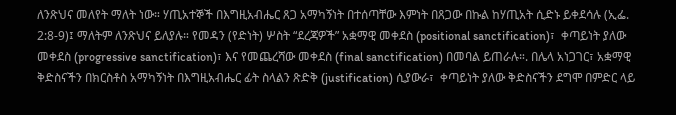ለንጽህና መለየት ማለት ነው። ሃጢአተኞች በእግዚአብሔር ጸጋ አማካኝነት በተሰጣቸው እምነት በጸጋው በኩል ከሃጢአት ሲድኑ ይቀደሳሉ (ኢፌ. 2:8-9)፤ ማለትም ለንጽህና ይለያሉ። የመዳን (የድነት) ሦስት “ደረጃዎች” አቋማዊ መቀደስ (positional sanctification)፣  ቀጣይነት ያለው መቀደስ (progressive sanctification)፣ እና የመጨረሻው መቀደስ (final sanctification) በመባል ይጠራሉ።. በሌላ አነጋገር፣ አቋማዊ ቅድስናችን በክርስቶስ አማካኝነት በእግዚአብሔር ፊት ስላልን ጽድቅ (justification) ሲያውራ፣  ቀጣይነት ያለው ቅድስናችን ደግሞ በምድር ላይ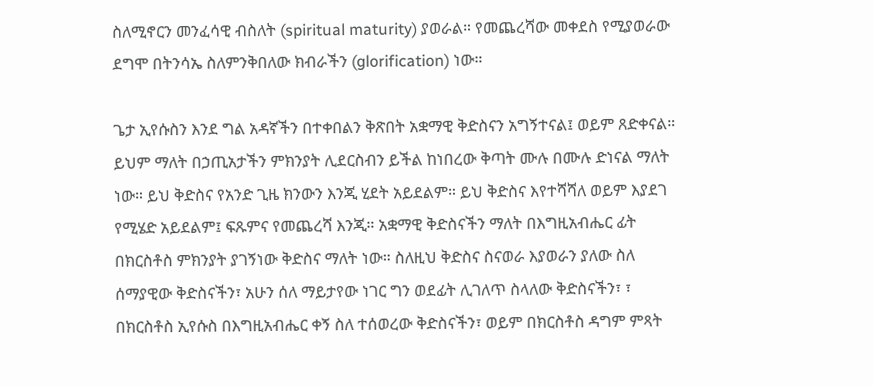ስለሚኖርን መንፈሳዊ ብስለት (spiritual maturity) ያወራል። የመጨረሻው መቀደስ የሚያወራው ደግሞ በትንሳኤ ስለምንቅበለው ክብራችን (glorification) ነው።

ጌታ ኢየሱስን እንደ ግል አዳኛችን በተቀበልን ቅጽበት አቋማዊ ቅድስናን አግኝተናል፤ ወይም ጸድቀናል። ይህም ማለት በኃጢአታችን ምክንያት ሊደርስብን ይችል ከነበረው ቅጣት ሙሉ በሙሉ ድነናል ማለት ነው። ይህ ቅድስና የአንድ ጊዜ ክንውን እንጂ ሂደት አይደልም። ይህ ቅድስና እየተሻሻለ ወይም እያደገ የሚሄድ አይደልም፤ ፍጹምና የመጨረሻ እንጂ። አቋማዊ ቅድስናችን ማለት በእግዚአብሔር ፊት በክርስቶስ ምክንያት ያገኝነው ቅድስና ማለት ነው። ስለዚህ ቅድስና ስናወራ እያወራን ያለው ስለ ሰማያዊው ቅድስናችን፣ አሁን ሰለ ማይታየው ነገር ግን ወደፊት ሊገለጥ ስላለው ቅድስናችን፣ ፣ በክርስቶስ ኢየሱስ በእግዚአብሔር ቀኝ ስለ ተሰወረው ቅድስናችን፣ ወይም በክርስቶስ ዳግም ምጻት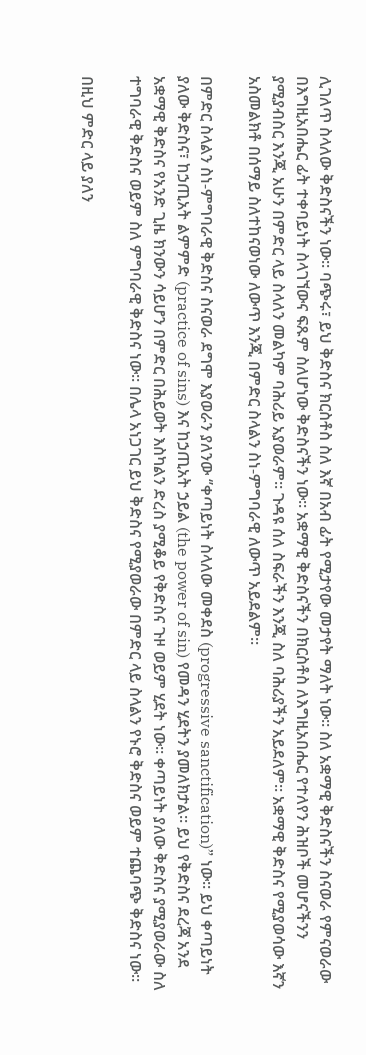ሊገለጥ ስላለው ቅድስናችን ነው። ባጭሩ፣ ይህ ቅድስና ክርስቶስ ስለ እኛ በአብ ፊት የሚታየው መታየት ማለት ነው። ስለ አቋማዊ ቅድስናችን ስናወራ የምናወራው በእግዚአበሔር ፊት ተቀባይነት ስላገኘውና ፍጹም ስለሆነው ቅድስናችን ነው። አቋማዊ ቅድስናችን በክርስቶስ ለእግዚአበሔር የተለየን ሕዝቦች መሆናችንን ያሚያብስር እንጂ አሁን በምድር ላይ ስላለን መልካም ባሕሪይ አያወራም። ጉዳዩ ሰለ ስፍራችን እንጂ ስለ ባሕሪያችን አይደለም። አቋማዊ ቅድስና የሚያወሳው እኛን አስመልክቶ በሰማይ ስለተከናወነው ለውጥ እንጂ በምድር ስላልን ስነ-ምግባራዊ ለውጥ አይደልም።

በምድር ስላልን ስነ-ምግባራዊ ቅድስና ስናወራ ደግሞ እያወራን ያለንው ‘’ቀጣይነት ስላለው መቀደስ (progressive sanctification)” ነው። ይህ ቀጣይነት ያለው ቅድስና፣ ከኃጢአት ልምምድ (practice of sins) እና ከኃጢአት ኃይል (the power of sin) የመዳን ሂደትን ያመለክታል። ይህ የቅድስና ደረጃ አንደ አቋማዊ ቅድስና የአንድ ጊዜ ክንውን ሳይሆን በምድር በሕይወት እስካልን ድረስ ያሚቆይ የቅድስና ጉዞ ወይም ሂደት ነው። ቀጣይነት ያለው ቅድስና ያሚያወራው ስለ ተግባራዊ ቅድስና ወይም ስለ ምግባራዊ ቅድስና ነው። በሌላ አነጋገር ይህ ቅድስና የሚያወራው በምድር ላይ ስላልን የኑሮ ቅድስና ወይም ተጨባጭ ቅድስና ነው።

በዚህ ምድር ላይ ያለን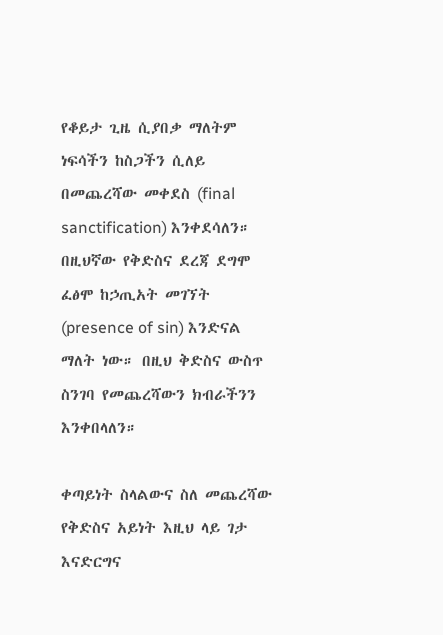የቆይታ ጊዜ ሲያበቃ ማለትም ነፍሳችን ከስጋችን ሲለይ በመጨረሻው መቀደስ (final sanctification) እንቀደሳለን። በዚህኛው የቅድስና ደረጃ ደግሞ ፈፅሞ ከኃጢአት መገኘት (presence of sin) እንድናል ማለት ነው። በዚህ ቅድስና ውስጥ ስንገባ የመጨረሻውን ክብራችንን እንቀበላለን።

ቀጣይነት ስላልውና ስለ መጨረሻው የቅድስና አይነት እዚህ ላይ ገታ እናድርግና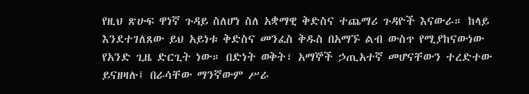የዚህ ጽሁፍ ዋነኛ ጉዳይ ስለሆነ ስለ አቋማዊ ቅድስና ተጨማሪ ጉዳዮች እናውራ። ከላይ እንደተገለጸው ይህ አይነቱ ቅድስና መንፈስ ቅዱስ በአማኙ ልብ ውስጥ የሚያከናውነው የአንድ ጊዜ ድርጊት ነው። በድነት ወቅት፣ አማኞች ኃጢአተኛ መሆናቸውን ተረድተው ይናዘዛሉ፤ በራሳቸው ማንኛውም ሥራ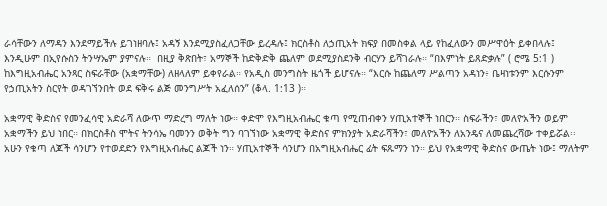ራሳቸውን ለማዳን እንደማይችሉ ይገነዘባሉ፤ አዳኝ እንደሚያስፈለጋቸው ይረዳሉ፤ ክርስቶስ ለኃጢአት ክፍያ በመስቀል ላይ የከፈለውን መሥዋዕት ይቀበላሉ፤ እንዲሁም በኢየሱስን ትንሣኤም ያምናሉ።  በዚያ ቅጽበት፣ አማኞች ከድቅድቅ ጨለም ወደሚያስደንቅ ብርሃን ይሻገራሉ። “በእምነት ይጸድቃሉ” ( ሮሜ 5:1 ) ከእግዚአብሔር አንጻር ስፍራቸው (አቋማቸው) ለዘላለም ይቀየራል። የአዲስ መንግስት ዜጎች ይሆናሉ። “እርሱ ከጨለማ ሥልጣን አዳነን፥ ቤዛነቱንም እርሱንም የኃጢአትን ስርየት ወዳገኘንበት ወደ ፍቅሩ ልጅ መንግሥት አፈለሰን” (ቆላ. 1:13 )።

አቋማዊ ቅድስና የመንፈሳዊ አድራሻ ለውጥ ማድረግ ማለት ነው። ቀድሞ የእግዚአብሔር ቁጣ የሚጠብቀን ሃጢአተኞች ነበርን። ስፍራችን፣ መለዮአችን ወይም አቋማችን ይህ ነበር። በክርስቶስ ሞትና ትንሳኤ ባመንን ወቅት ግን ባገኘነው አቋማዊ ቅድስና ምክንያት አድራሻችን፣ መለዮአችን ለአንዴና ለመጨረሻው ተቀይሯል፡፡ አሁን የቁጣ ለጆች ሳንሆን የተወደድን የእግዚአብሔር ልጆች ነን። ሃጢአተኞች ሳንሆን በአግዚአብሔር ፊት ፍጹማን ነን። ይህ የአቋማዊ ቅድስና ውጤት ነው፤ ማለትም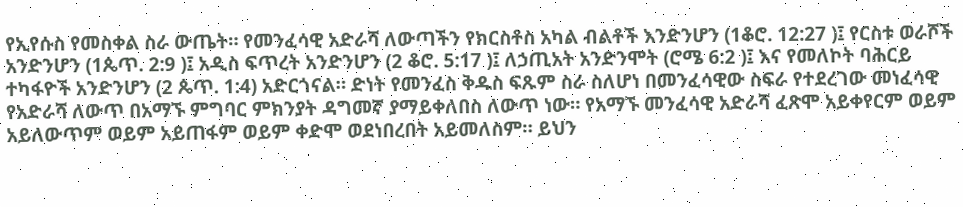የኢየሱስ የመስቀል ስራ ውጤት። የመንፈሳዊ አድራሻ ለውጣችን የክርስቶስ አካል ብልቶች እንድንሆን (1ቆሮ. 12:27 )፤ የርስቱ ወራሾች አንድንሆን (1ጴጥ. 2:9 )፤ አዲስ ፍጥረት አንድንሆን (2 ቆሮ. 5:17 )፤ ለኃጢአት አንድንሞት (ሮሜ 6:2 )፤ እና የመለኮት ባሕርይ ተካፋዮች አንድንሆን (2 ጴጥ. 1:4) አድርጎናል። ድነት የመንፈስ ቅዱስ ፍጹም ስራ ስለሆነ በመንፈሳዊው ስፍራ የተደረገው መነፈሳዊ የአድራሻ ለውጥ በአማኙ ምግባር ምክንያት ዳግመኛ ያማይቀለበስ ለውጥ ነው። የአማኙ መንፈሳዊ አድራሻ ፈጽሞ አይቀየርም ወይም አይለውጥም ወይም አይጠፋም ወይም ቀድሞ ወደነበረበት አይመለስም። ይህን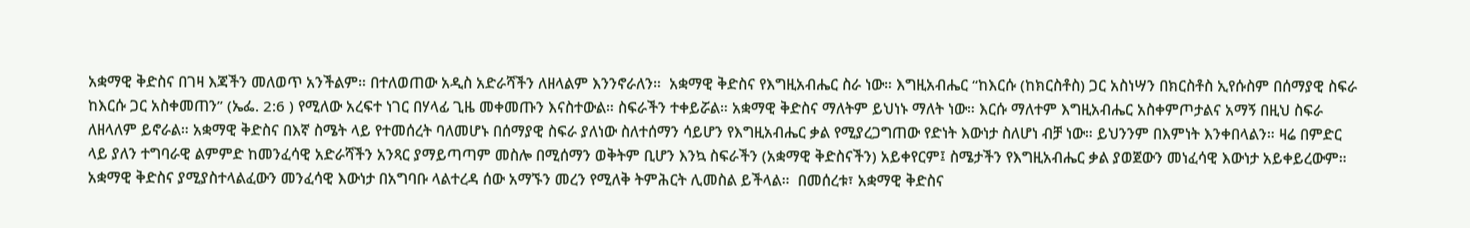አቋማዊ ቅድስና በገዛ እጃችን መለወጥ አንችልም። በተለወጠው አዲስ አድራሻችን ለዘላልም እንንኖራለን።  አቋማዊ ቅድስና የእግዚአብሔር ስራ ነው። እግዚአብሔር “ከእርሱ (ከክርስቶስ) ጋር አስነሣን በክርስቶስ ኢየሱስም በሰማያዊ ስፍራ ከእርሱ ጋር አስቀመጠን” (ኤፌ. 2:6 ) የሚለው አረፍተ ነገር በሃላፊ ጊዜ መቀመጡን እናስተውል። ስፍራችን ተቀይሯል። አቋማዊ ቅድስና ማለትም ይህነኑ ማለት ነው። እርሱ ማለተም እግዚአብሔር አስቀምጦታልና አማኝ በዚህ ስፍራ ለዘላለም ይኖራል። አቋማዊ ቅድስና በእኛ ስሜት ላይ የተመሰረት ባለመሆኑ በሰማያዊ ስፍራ ያለነው ስለተሰማን ሳይሆን የእግዚአብሔር ቃል የሚያረጋግጠው የድነት እውነታ ስለሆነ ብቻ ነው። ይህንንም በእምነት እንቀበላልን። ዛሬ በምድር ላይ ያለን ተግባራዊ ልምምድ ከመንፈሳዊ አድራሻችን አንጻር ያማይጣጣም መስሎ በሚሰማን ወቅትም ቢሆን እንኳ ስፍራችን (አቋማዊ ቅድስናችን) አይቀየርም፤ ስሜታችን የእግዚአብሔር ቃል ያወጀውን መነፈሳዊ እውነታ አይቀይረውም። አቋማዊ ቅድስና ያሚያስተላልፈውን መንፈሳዊ እውነታ በአግባቡ ላልተረዳ ሰው አማኙን መረን የሚለቅ ትምሕርት ሊመስል ይችላል።  በመሰረቱ፣ አቋማዊ ቅድስና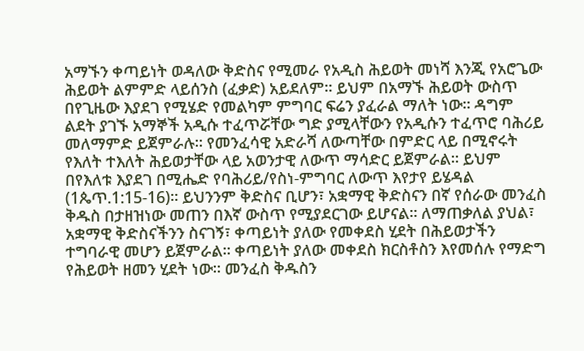አማኙን ቀጣይነት ወዳለው ቅድስና የሚመራ የአዲስ ሕይወት መነሻ እንጂ የአሮጌው ሕይወት ልምምድ ላይሰንስ (ፈቃድ) አይደለም። ይህም በአማኙ ሕይወት ውስጥ በየጊዜው እያደገ የሚሄድ የመልካም ምግባር ፍሬን ያፈራል ማለት ነው። ዳግም ልደት ያገኙ አማኞች አዲሱ ተፈጥሯቸው ግድ ያሚላቸውን የአዲሱን ተፈጥሮ ባሕሪይ መለማምድ ይጀምራሉ። የመንፈሳዊ አድራሻ ለውጣቸው በምድር ላይ በሚኖሩት የእለት ተእለት ሕይወታቸው ላይ አወንታዊ ለውጥ ማሳድር ይጀምራል። ይህም በየእለቱ እያደገ በሚሔድ የባሕሪይ/የስነ-ምግባር ለውጥ እየታየ ይሄዳል (1ጴጥ.1:15-16)። ይህንንም ቅድስና ቢሆን፣ አቋማዊ ቅድስናን በኛ የሰራው መንፈስ ቅዱስ በታዘዝነው መጠን በእኛ ውስጥ የሚያደርገው ይሆናል። ለማጠቃለል ያህል፣ አቋማዊ ቅድስናችንን ስናገኝ፣ ቀጣይነት ያለው የመቀደስ ሂደት በሕይወታችን ተግባራዊ መሆን ይጀምራል። ቀጣይነት ያለው መቀደስ ክርስቶስን እየመሰሉ የማድግ የሕይወት ዘመን ሂደት ነው። መንፈስ ቅዱስን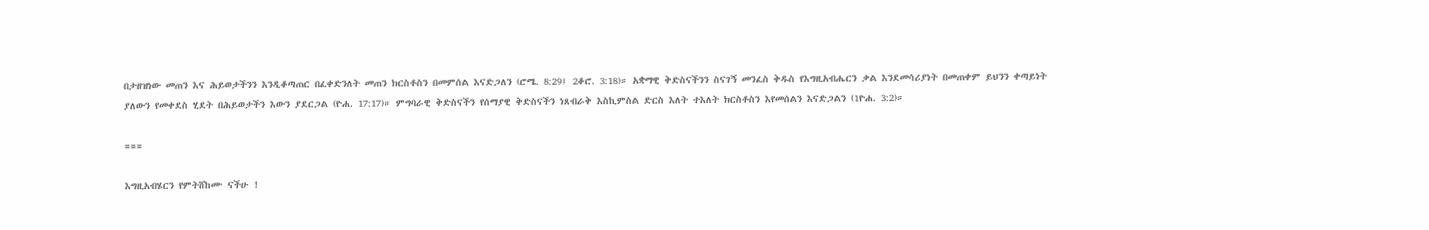በታዘዝነው መጠን እና ሕይወታችንን እንዲቆጣጠር በፈቀድንለት መጠን ክርስቶስን በመምሰል እናድጋለን (ሮሜ. 8:29፤ 2ቆሮ. 3:18)። አቋማዊ ቅድስናችንን ስናገኝ መንፈስ ቅዱስ የእግዚአብሔርን ቃል እንደመሳሪያነት በመጠቀም ይህንን ቀጣይነት ያለውን የመቀደስ ሂደት በሕይወታችን እውን ያደርጋል (ዮሐ. 17:17)። ምግባራዊ ቅድስናችን የሰማያዊ ቅድስናችን ነጸብራቅ እስኪምስል ድርስ እለት ተእለት ክርስቶስን እየመሰልን እናድጋልን (1ዮሐ. 3:2)።

===

እግዚአብሄርን የምትሸከሙ ናችሁ !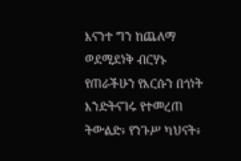እናንተ ግን ከጨለማ ወደሚደነቅ ብርሃኑ የጠራችሁን የእርሱን በጎነት እንድትናገሩ የተመረጠ ትውልድ፥ የንጉሥ ካህናት፥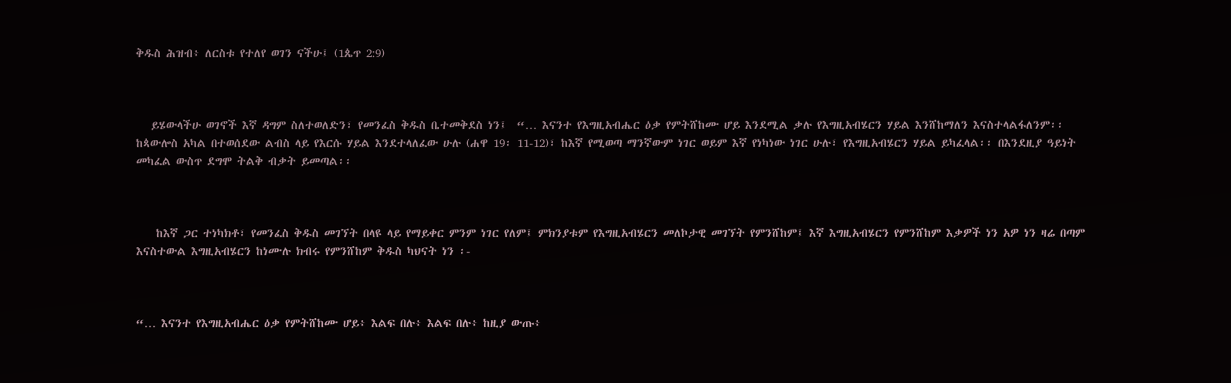ቅዱስ ሕዝብ፥ ለርስቱ የተለየ ወገን ናችሁ፤ (1ጴጥ 2:9)



   ይሄውላችሁ ወገኖች እኛ ዳግም ስለተወለድን፣ የመንፈስ ቅዱስ ቤተመቅደስ ነን፤  “… እናንተ የእግዚአብሔር ዕቃ የምትሸከሙ ሆይ እንደሚል ቃሉ የእግዚአብሄርን ሃይል እንሸከማለን እናስተላልፋለንም፡፡ ከጳውሎስ አካል በተወሰደው ልብስ ላይ የእርሱ ሃይል እንደተላለፈው ሁሉ (ሐዋ 19፡ 11-12)፣ ከእኛ የሚወጣ ማንኛውም ነገር ወይም እኛ የነካነው ነገር ሁሉ፣ የእግዚአብሄርን ሃይል ይካፈላል፡፡ በእንደዚያ ዓይነት መካፈል ውስጥ ደግሞ ትልቅ ብቃት ይመጣል፡፡



    ከእኛ ጋር ተነካክቶ፣ የመንፈስ ቅዱስ መገኘት በላዩ ላይ የማይቀር ምንም ነገር የለም፤ ምክንያቱም የእግዚአብሄርን መለኮታዊ መገኘት የምንሸከም፤ እኛ እግዚአብሄርን የምንሸከም እቃዎች ነን አዎ ነን ዛሬ በጣም እናስተውል እግዚአብሄርን ከነሙሉ ክብሩ የምንሸከም ቅዱስ ካህናት ነን ፡-



“… እናንተ የእግዚአብሔር ዕቃ የምትሸከሙ ሆይ፥ እልፍ በሉ፥ እልፍ በሉ፥ ከዚያ ውጡ፥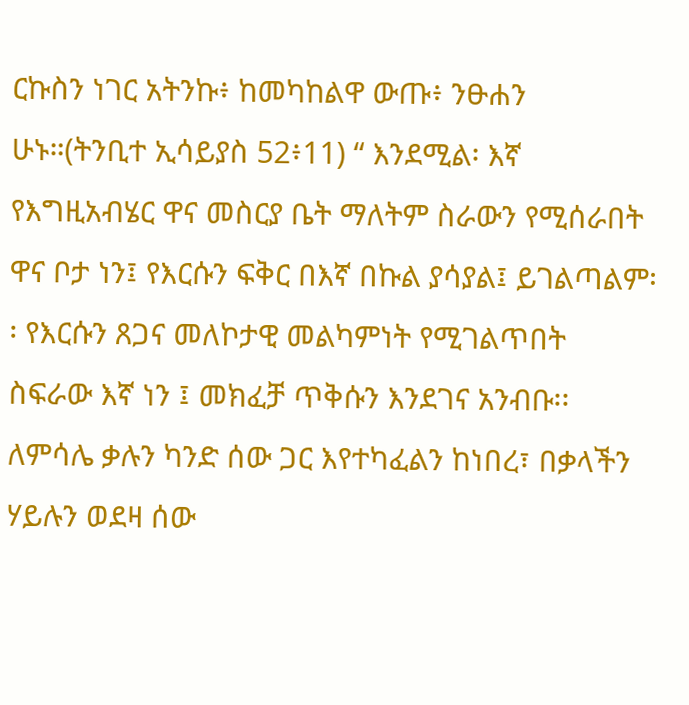ርኩስን ነገር አትንኩ፥ ከመካከልዋ ውጡ፥ ንፁሐን ሁኑ።(ትንቢተ ኢሳይያስ 52፥11) “ እንደሚል፡ እኛ የእግዚአብሄር ዋና መስርያ ቤት ማለትም ስራውን የሚሰራበት  ዋና ቦታ ነን፤ የእርሱን ፍቅር በእኛ በኩል ያሳያል፤ ይገልጣልም፡፡ የእርሱን ጸጋና መለኮታዊ መልካምነት የሚገልጥበት ስፍራው እኛ ነን ፤ መክፈቻ ጥቅሱን እንደገና አንብቡ፡፡ ለምሳሌ ቃሉን ካንድ ሰው ጋር እየተካፈልን ከነበረ፣ በቃላችን ሃይሉን ወደዛ ሰው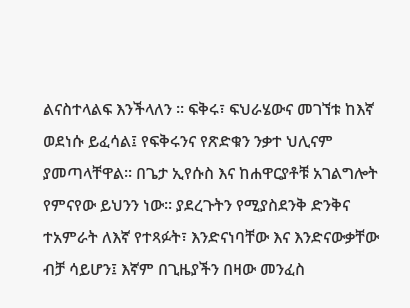ልናስተላልፍ እንችላለን ፡፡ ፍቅሩ፣ ፍህራሄውና መገኘቱ ከእኛ ወደነሱ ይፈሳል፤ የፍቅሩንና የጽድቁን ንቃተ ህሊናም ያመጣላቸዋል፡፡ በጌታ ኢየሱስ እና ከሐዋርያቶቹ አገልግሎት የምናየው ይህንን ነው፡፡ ያደረጉትን የሚያስደንቅ ድንቅና ተአምራት ለእኛ የተጻፉት፣ እንድናነባቸው እና እንድናውቃቸው ብቻ ሳይሆን፤ እኛም በጊዜያችን በዛው መንፈስ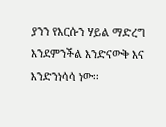ያንን የእርሱን ሃይል ማድረግ እንደምንችል እንድናውቅ እና እንድንነሳሳ ነው፡፡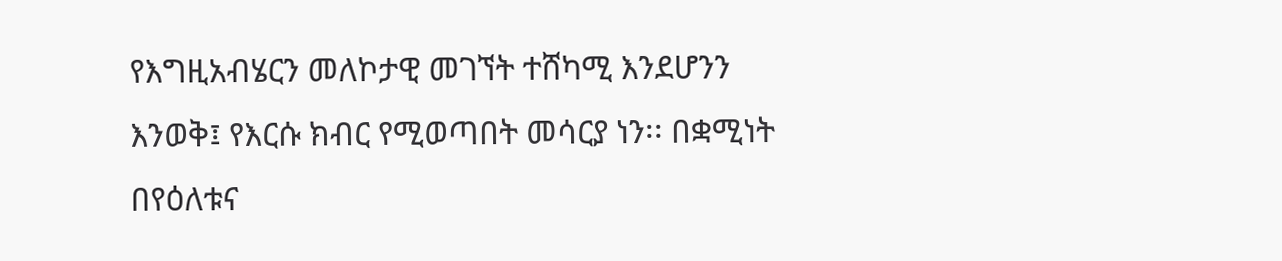የእግዚአብሄርን መለኮታዊ መገኘት ተሸካሚ እንደሆንን  እንወቅ፤ የእርሱ ክብር የሚወጣበት መሳርያ ነን፡፡ በቋሚነት በየዕለቱና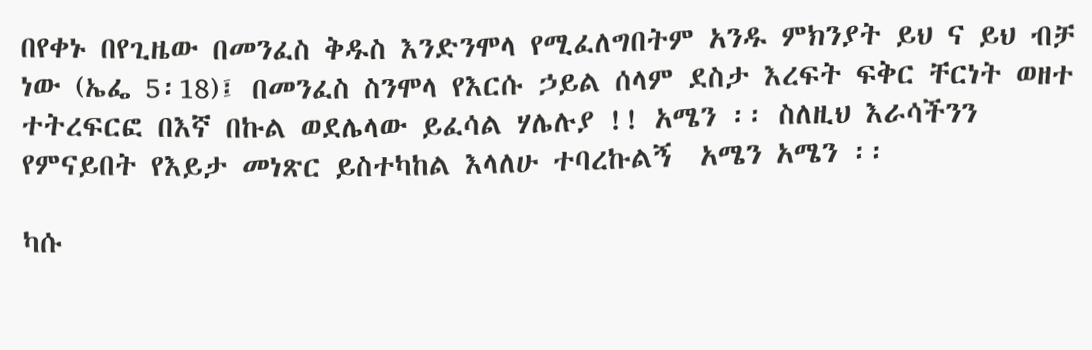በየቀኑ በየጊዜው በመንፈስ ቅዱስ እንድንሞላ የሚፈለግበትም አንዱ ምክንያት ይህ ና ይህ ብቻ ነው (ኤፌ 5፡18)፤ በመንፈስ ስንሞላ የእርሱ ኃይል ሰላም ደስታ እረፍት ፍቅር ቸርነት ወዘተ ተትረፍርፎ በእኛ በኩል ወደሌላው ይፈሳል ሃሌሉያ !! አሜን ፡፡ ስለዚህ እራሳችንን የምናይበት የእይታ መነጽር ይስተካከል እላለሁ ተባረኩልኝ  አሜን አሜን ፡፡

ካሱ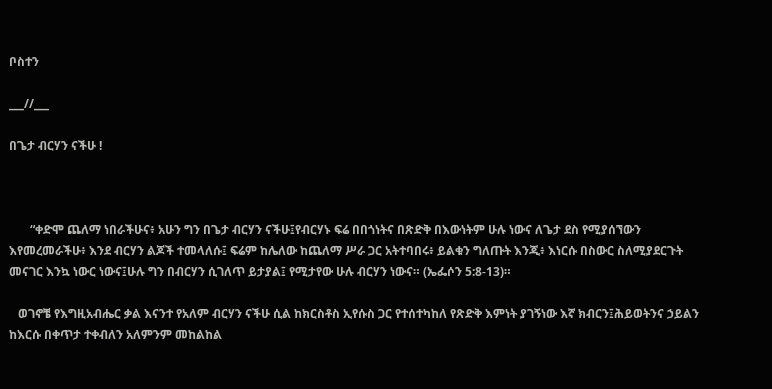ቦስተን

___//___

በጌታ ብርሃን ናችሁ !



       “ቀድሞ ጨለማ ነበራችሁና፥ አሁን ግን በጌታ ብርሃን ናችሁ፤የብርሃኑ ፍሬ በበጎነትና በጽድቅ በእውነትም ሁሉ ነውና ለጌታ ደስ የሚያሰኘውን እየመረመራችሁ፥ እንደ ብርሃን ልጆች ተመላለሱ፤ ፍሬም ከሌለው ከጨለማ ሥራ ጋር አትተባበሩ፥ ይልቁን ግለጡት እንጂ፥ እነርሱ በስውር ስለሚያደርጉት መናገር እንኳ ነውር ነውና፤ሁሉ ግን በብርሃን ሲገለጥ ይታያል፤ የሚታየው ሁሉ ብርሃን ነውና። (ኤፌሶን 5:8-13)።

   ወገኖቼ የእግዚአብሔር ቃል እናንተ የአለም ብርሃን ናችሁ ሲል ከክርስቶስ ኢየሱስ ጋር የተሰተካከለ የጽድቅ እምነት ያገኝነው እኛ ክብርን፤ሕይወትንና ኃይልን ከእርሱ በቀጥታ ተቀብለን አለምንም መከልከል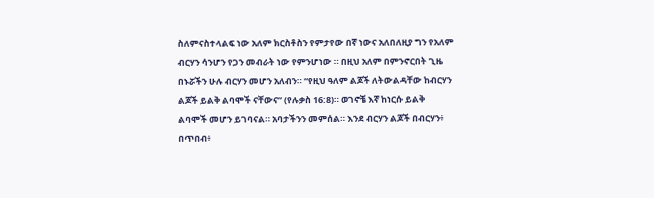ስለምናስተላልፍ ነው አለም ክርስቶስን የምታየው በኛ ነውና አለበለዚያ ግን የአለም ብርሃን ሳንሆን የጋን መብራት ነው የምንሆነው ። በዚህ አለም በምንኖርበት ጊዜ በኑሯችን ሁሉ ብርሃን መሆን አለብን። “የዚህ ዓለም ልጆች ለትውልዳቸው ከብርሃን ልጆች ይልቅ ልባሞች ናቸውና” (የሉቃስ 16:8)። ወገኖቼ እኛ ከነርሱ ይልቅ ልባሞች መሆን ይገባናል። አባታችንን መምሰል። እንደ ብርሃን ልጆች በብርሃን፥ በጥበብ፥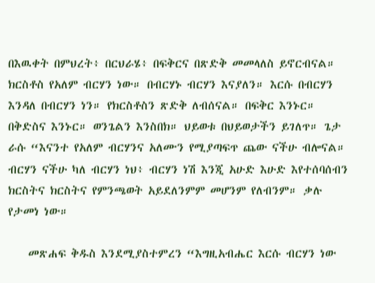በእዉቀት በምህረት፥ በርህራሄ፥ በፍቅርና በጽድቅ መመላለስ ይኖርብናል። ክርስቶስ የአለም ብርሃን ነው። በብርሃኑ ብርሃን እናያለን። እርሱ በብርሃን እንዳለ በብርሃን ነን። የክርስቶስን ጽድቅ ለብሰናል። በፍቅር እንኑር። በቅድስና እንኑር። ወንጌልን እንስበክ። ህይወቱ በህይወታችን ይገለጥ። ጌታ ራሱ “እናንተ የአለም ብርሃንና አለሙን የሚያጣፍጥ ጨው ናችሁ ብሎናል። ብርሃን ናችሁ ካለ ብርሃን ነህ፥ ብርሃን ነሽ እንጂ አሁድ እሁድ እየተሰባሰብን ክርስትና ክርስትና የምንጫወት አይደለንምም መሆንም የለብንም። ቃሉ የታመነ ነው።

    መጽሐፍ ቅዱስ እንደሚያስተምረን “እግዚአብሔር እርሱ ብርሃን ነው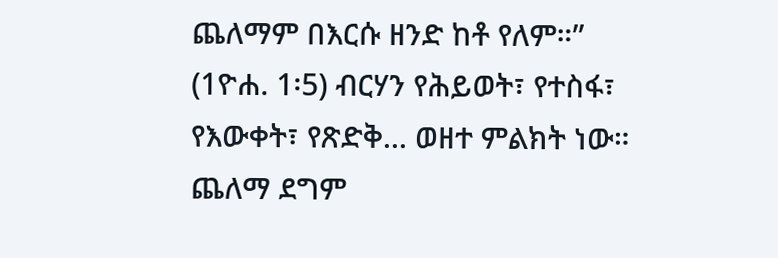ጨለማም በእርሱ ዘንድ ከቶ የለም።” (1ዮሐ. 1፡5) ብርሃን የሕይወት፣ የተስፋ፣ የእውቀት፣ የጽድቅ... ወዘተ ምልክት ነው። ጨለማ ደግም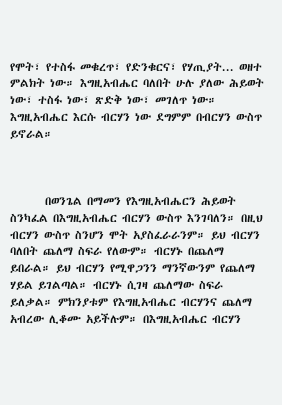የሞት፣ የተስፋ መቁረጥ፣ የድንቁርና፣ የሃጢያት... ወዘተ ምልክት ነው። እግዚአብሔር ባለበት ሁሉ ያለው ሕይወት ነው፣ ተስፋ ነው፣ ጽድቅ ነው፣ መገለጥ ነው። እግዚአብሔር እርሱ ብርሃን ነው ደግምም በብርሃን ውስጥ ይኖራል።



       በወንጌል በማመን የእግዚአብሔርን ሕይወት ስንካፈል በእግዚአብሔር ብርሃን ውስጥ እንገባለን። በዚህ ብርሃን ውስጥ ስንሆን ሞት አያስፈራራንም። ይህ ብርሃን ባለበት ጨለማ ስፍራ የለውም። ብርሃኑ በጨለማ ይበራል። ይህ ብርሃን የሚዋጋንን ማንኛውንም የጨለማ ሃይል ይገልጣል። ብርሃኑ ሲገዛ ጨለማው ስፍራ ይለቃል። ምክንያቱም የእግዚአብሔር ብርሃንና ጨለማ አብረው ሊቆሙ አይችሉም። በእግዚአብሔር ብርሃን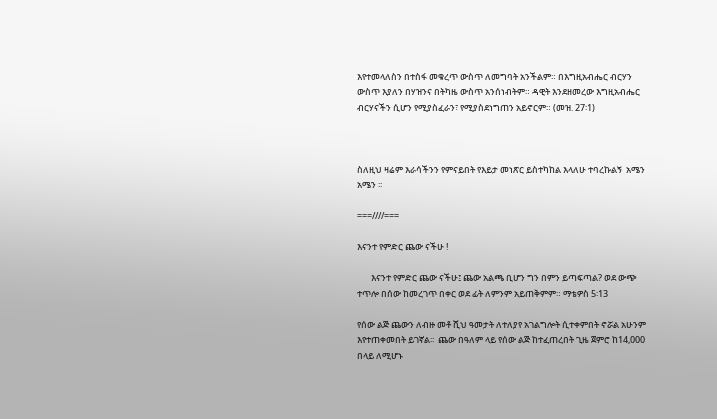እየተመላለስን በተስፋ መቁረጥ ውስጥ ለመግባት አንችልም። በእግዚአብሔር ብርሃን ውስጥ እያለን በሃዝንና በትካዜ ውስጥ አንሰነብትም። ዳዊት እንደዘመረው እግዚአብሔር ብርሃናችን ሲሆን የሚያስፈራን፣ የሚያስደነግጠን አይኖርም። (መዝ. 27፡1)



ስለዚህ ዛሬም እራሳችንን የምናይበት የእይታ መነጽር ይስተካከል እላለሁ ተባረኩልኝ  አሜን አሜን ፡፡

===////===

እናንተ የምድር ጨው ናችሁ !

       እናንተ የምድር ጨው ናችሁ፤ ጨው አልጫ ቢሆን ግን በምን ይጣፍጣል? ወደ ውጭ ተጥሎ በሰው ከመረገጥ በቀር ወደ ፊት ለምንም አይጠቅምም። ማቴዎስ 5፡13

የሰው ልጅ ጨውን ለብዙ መቶ ሺህ ዓመታት ለተለያየ አገልግሎት ሲተቀምበት ኖሯል አሁንም እየተጠቀመበት ይገኛል፡፡  ጨው በዓለም ላይ የሰው ልጅ ከተፈጠረበት ጊዜ ጀምሮ ከ14,000 በላይ ለሚሆኑ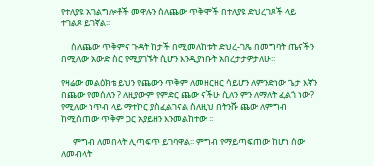የተለያዩ አገልግሎቶች መዋሉን ሰለጨው ጥቅሞች በተለያዩ ድህረገጾች ላይ ተገልጾ ይገኛል፡፡

     ስለጨው ጥቅምና ጉዳት ከታች በሚመለከቱት ድህረ-ገጼ በመግባት ጤናችን በሚለው አውድ ስር የሚያገኙት ሲሆን እንዲያነቡት አበረታታዎታለሁ፡፡

የዛሬው መልዕክቴ ይህን የጨውን ጥቅም ለመዘርዘር ሳይሆን ለምንድነው ጌታ እኛን በጨው የመሰለን ? ለዚያውም የምድር ጨው ናችሁ ሲለን ምን ለማለት ፈልጎ ነው?  የሚለው ነጥብ ላይ ማተኮር ያስፈልገናል ስለዚህ በትንሹ ጨው ለምግብ ከሚሰጠው ጥቅም ጋር አያይዘን እንመልከተው ፡፡

      ምግብ ለመበላት ሊጣፍጥ ይገባዋል፡፡ ምግብ የማይጣፍጠው ከሆነ ሰው ለመብላት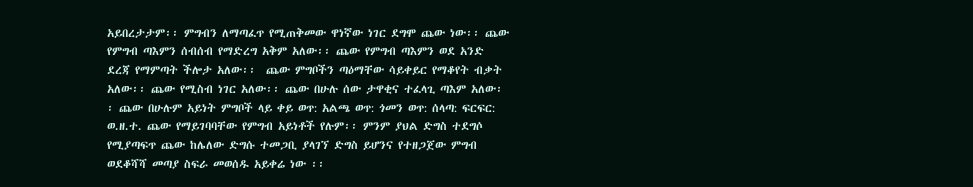አይበረታታም፡፡ ምግብን ለማጣፈጥ የሚጠቅመው ዋነኛው ነገር ደግሞ ጨው ነው፡፡ ጨው የምግብ ጣእምን ሰብሰብ የማድረግ አቅም አለው፡፡ ጨው የምግብ ጣእምን ወደ አንድ ደረጃ የማምጣት ችሎታ አለው፡፡  ጨው ምግቦችን ጣዕማቸው ሳይቀይር የማቆየት ብቃት አለው፡፡ ጨው የሚስብ ነገር አለው፡፡ ጨው በሁሉ ሰው ታዋቂና ተፈላጊ ጣእም አለው፡፡ ጨው በሁሉም አይነት ምግቦች ላይ ቀይ ወጥ: አልጫ ወጥ: ጎመን ወጥ: ሰላጣ: ፍርፍር: ወ.ዘ.ተ. ጨው የማይገባባቸው የምግብ አይነቶች የሉም፡፡ ምንም ያህል ድግስ ተደግሶ የሚያጣፍጥ ጨው ከሌለው ድግሱ ተመጋቢ ያላገኘ ድግስ ይሆንና የተዘጋጀው ምግብ ወደቆሻሻ መጣያ ስፍራ መወሰዱ አይቀሬ ነው ፡፡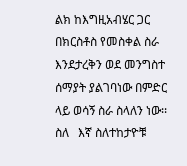ልክ ከእግዚአብሄር ጋር በክርስቶስ የመስቀል ስራ እንደታረቅን ወደ መንግስተ ሰማያት ያልገባነው በምድር ላይ ወሳኝ ስራ ስላለን ነው፡፡ ስለ   እኛ ስለተከታዮቹ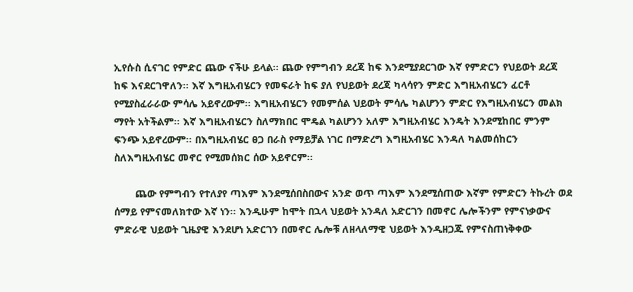ኢየሱስ ሲናገር የምድር ጨው ናችሁ ይላል፡፡ ጨው የምግብን ደረጃ ከፍ እንደሚያደርገው እኛ የምድርን የህይወት ደረጃ ከፍ እናደርገዋለን፡፡ እኛ እግዚአብሄርን የመፍራት ከፍ ያለ የህይወት ደረጃ ካላሳየን ምድር እግዚአብሄርን ፈርቶ የሚያስፈራራው ምሳሌ አይኖረውም፡፡ እግዚአብሄርን የመምሰል ህይወት ምሳሌ ካልሆንን ምድር የእግዚአብሄርን መልክ ማየት አትችልም፡፡ እኛ እግዚአብሄርን ስለማክበር ሞዴል ካልሆንን አለም እግዚአብሄር እንዴት እንደሚከበር ምንም ፍንጭ አይኖረውም፡፡ በእግዚአብሄር ፀጋ በራስ የማይቻል ነገር በማድረግ እግዚአብሄር እንዳለ ካልመሰከርን ስለእግዚአብሄር መኖር የሚመሰክር ሰው አይኖርም፡፡

       ጨው የምግብን የተለያየ ጣእም እንደሚሰበስበውና አንድ ወጥ ጣእም እንደሚሰጠው እኛም የምድርን ትኩረት ወደ ሰማይ የምናመለክተው እኛ ነን፡፡ እንዲሁም ከሞት በኋላ ህይወት አንዳለ አድርገን በመኖር ሌሎችንም የምናነቃውና ምድራዊ ህይወት ጊዜያዊ እንደሆነ አድርገን በመኖር ሌሎቹ ለዘላለማዊ ህይወት እንዲዘጋጁ የምናስጠነቅቀው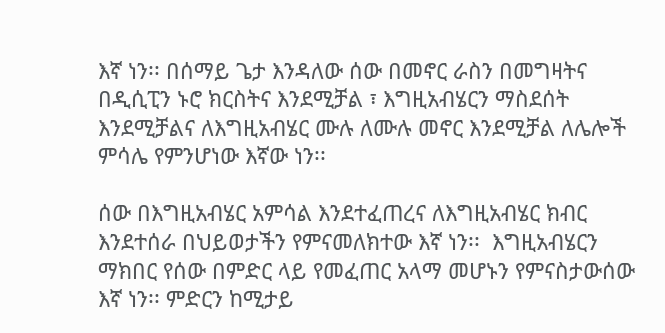እኛ ነን፡፡ በሰማይ ጌታ እንዳለው ሰው በመኖር ራስን በመግዛትና በዲሲፒን ኑሮ ክርስትና እንደሚቻል ፣ እግዚአብሄርን ማስደሰት እንደሚቻልና ለእግዚአብሄር ሙሉ ለሙሉ መኖር እንደሚቻል ለሌሎች ምሳሌ የምንሆነው እኛው ነን፡፡

ሰው በእግዚአብሄር አምሳል እንደተፈጠረና ለእግዚአብሄር ክብር እንደተሰራ በህይወታችን የምናመለክተው እኛ ነን፡፡  እግዚአብሄርን ማክበር የሰው በምድር ላይ የመፈጠር አላማ መሆኑን የምናስታውሰው እኛ ነን፡፡ ምድርን ከሚታይ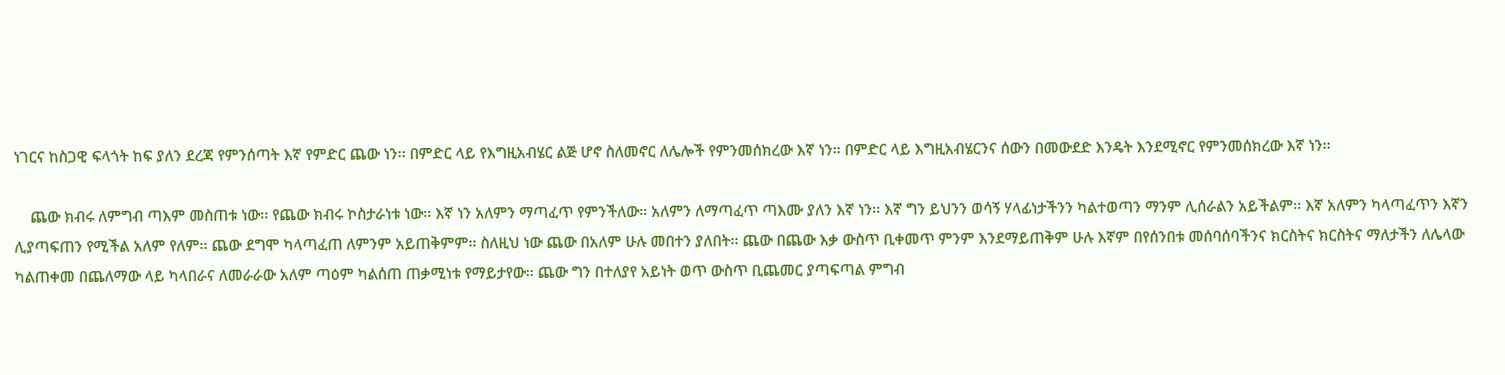ነገርና ከስጋዊ ፍላጎት ከፍ ያለን ደረጃ የምንሰጣት እኛ የምድር ጨው ነን፡፡ በምድር ላይ የእግዚአብሄር ልጅ ሆኖ ስለመኖር ለሌሎች የምንመሰክረው እኛ ነን፡፡ በምድር ላይ እግዚአብሄርንና ሰውን በመውደድ እንዴት እንደሚኖር የምንመሰክረው እኛ ነን፡፡

    ጨው ክብሩ ለምግብ ጣእም መስጠቱ ነው፡፡ የጨው ክብሩ ኮስታራነቱ ነው፡፡ እኛ ነን አለምን ማጣፈጥ የምንችለው፡፡ አለምን ለማጣፈጥ ጣእሙ ያለን እኛ ነን፡፡ እኛ ግን ይህንን ወሳኝ ሃላፊነታችንን ካልተወጣን ማንም ሊሰራልን አይችልም፡፡ እኛ አለምን ካላጣፈጥን እኛን ሊያጣፍጠን የሚችል አለም የለም፡፡ ጨው ደግሞ ካላጣፈጠ ለምንም አይጠቅምም፡፡ ስለዚህ ነው ጨው በአለም ሁሉ መበተን ያለበት፡፡ ጨው በጨው እቃ ውስጥ ቢቀመጥ ምንም እንደማይጠቅም ሁሉ እኛም በየሰንበቱ መሰባሰባችንና ክርስትና ክርስትና ማለታችን ለሌላው ካልጠቀመ በጨለማው ላይ ካላበራና ለመራራው አለም ጣዕም ካልሰጠ ጠቃሚነቱ የማይታየው፡፡ ጨው ግን በተለያየ አይነት ወጥ ውስጥ ቢጨመር ያጣፍጣል ምግብ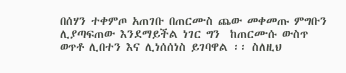በሰሃን ተቀምጦ አጠገቡ በጠርሙስ ጨው መቀመጡ ምግቡን ሊያጣፍጠው እንደማይችል ነገር ግን  ከጠርሙሱ ውስጥ ወጥቶ ሊበተን እና ሊነሰሰነስ ይገባዋል ፡፡ ስለዚህ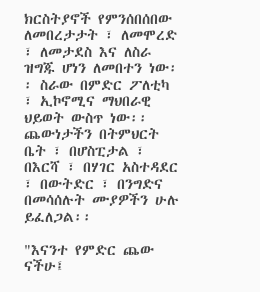ክርስትያኖች የምንሰበሰበው ለመበረታታት ፣ ለመሞረድ ፣ ለመታደስ እና ለስራ ዝግጁ ሆነን ለመበተን ነው፡፡ ስራው በምድር ፖለቲካ ፣ ኢኮኖሚና ማህበራዊ ህይወት ውስጥ ነው፡፡ ጨውነታችን በትምህርት ቤት ፣ በሆስፒታል ፣ በእርሻ ፣ በሃገር አስተዳደር ፣ በውትድር ፣ በንግድና በመሳሰሉት ሙያዎችን ሁሉ ይፈለጋል፡፡

"እናንተ የምድር ጨው ናችሁ፤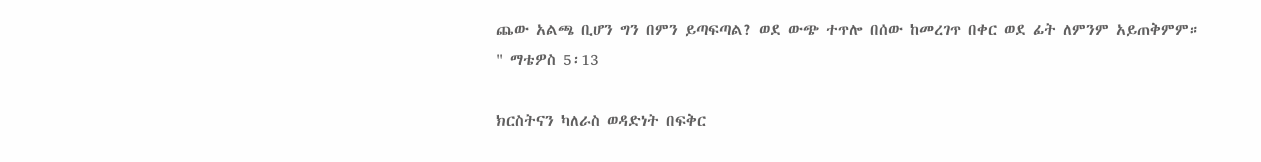ጨው አልጫ ቢሆን ግን በምን ይጣፍጣል? ወደ ውጭ ተጥሎ በሰው ከመረገጥ በቀር ወደ ፊት ለምንም አይጠቅምም። " ማቴዎስ 5፡13

ክርስትናን ካለራስ ወዳድነት በፍቅር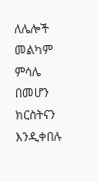ለሌሎች መልካም ምሳሌ በመሆን ክርስትናን እንዲቀበሉ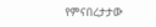የምናበረታታው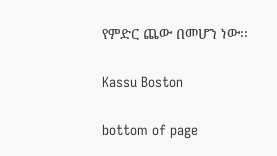የምድር ጨው በመሆን ነው፡፡

Kassu Boston

bottom of page